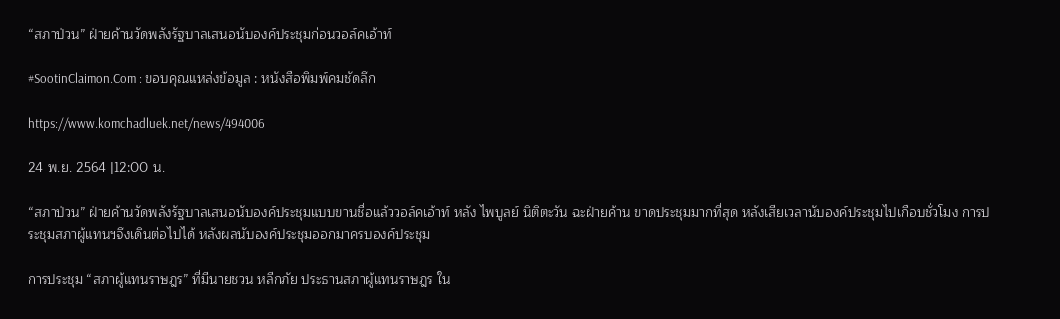“สภาป่วน” ฝ่ายค้านวัดพลังรัฐบาลเสนอนับองค์ประชุมก่อนวอล์คเอ้าท์

#SootinClaimon.Com : ขอบคุณแหล่งข้อมูล : หนังสือพิมพ์คมชัดลึก

https://www.komchadluek.net/news/494006

24 พ.ย. 2564 |12:00 น.

“สภาป่วน” ฝ่ายค้านวัดพลังรัฐบาลเสนอนับองค์ประชุมแบบขานชื่อแล้ววอล์คเอ้าท์ หลัง ไพบูลย์ นิติตะวัน ฉะฝ่ายค้าน ขาดประชุมมากที่สุด หลังเสียเวลานับองค์ประชุมไปเกือบชั่วโมง การประชุมสภาผู้แทนฯจึงเดินต่อไปได้ หลังผลนับองค์ประชุมออกมาครบองค์ประชุม

การประชุม “สภาผู้แทนราษฎร” ที่มีนายชวน หลีกภัย ประธานสภาผู้แทนราษฎร ใน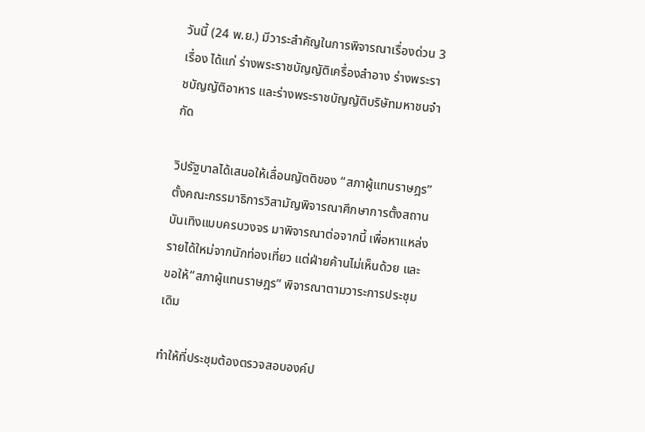วันนี้ (24 พ.ย.) มีวาระสำคัญในการพิจารณาเรื่องด่วน 3 เรื่อง ได้แก่ ร่างพระราชบัญญัติเครื่องสำอาง ร่างพระราชบัญญัติอาหาร และร่างพระราชบัญญัติบริษัทมหาชนจำกัด

วิปรัฐบาลได้เสนอให้เลื่อนญัตติของ “สภาผู้แทนราษฎร” ตั้งคณะกรรมาธิการวิสามัญพิจารณาศึกษาการตั้งสถานบันเทิงแบบครบวงจร มาพิจารณาต่อจากนี้ เพื่อหาแหล่งรายได้ใหม่จากนักท่องเที่ยว แต่ฝ่ายค้านไม่เห็นด้วย และขอให้”สภาผู้แทนราษฎร” พิจารณาตามวาระการประชุมเดิม

ทำให้ที่ประชุมต้องตรวจสอบองค์ป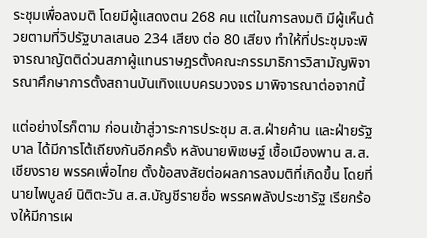ระชุมเพื่อลงมติ โดยมีผู้แสดงตน 268 คน แต่ในการลงมติ มีผู้เห็นด้วยตามที่วิปรัฐบาลเสนอ 234 เสียง ต่อ 80 เสียง ทำให้ที่ประชุมจะพิจารณาญัตติด่วนสภาผู้แทนราษฎรตั้งคณะกรรมาธิการวิสามัญพิจารณาศึกษาการตั้งสถานบันเทิงแบบครบวงจร มาพิจารณาต่อจากนี้

แต่อย่างไรก็ตาม ก่อนเข้าสู่วาระการประชุม ส.ส.ฝ่ายค้าน และฝ่ายรัฐบาล ได้มีการโต้เถียงกันอีกครั้ง หลังนายพิเชษฐ์ เชื้อเมืองพาน ส.ส.เชียงราย พรรคเพื่อไทย ตั้งข้อสงสัยต่อผลการลงมติที่เกิดขึ้น โดยที่นายไพบูลย์ นิติตะวัน ส.ส.บัญชีรายชื่อ พรรคพลังประชารัฐ เรียกร้องให้มีการเผ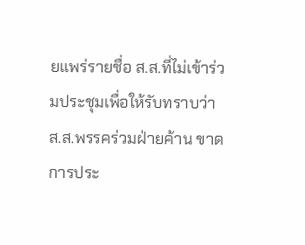ยแพร่รายชื่อ ส.ส.ที่ไม่เข้าร่วมประชุมเพื่อให้รับทราบว่า ส.ส.พรรคร่วมฝ่ายค้าน ขาดการประ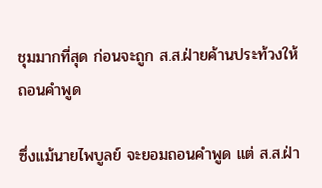ชุมมากที่สุด ก่อนจะถูก ส.ส.ฝ่ายค้านประท้วงให้ถอนคำพูด

ซึ่งแม้นายไพบูลย์ จะยอมถอนคำพูด แต่ ส.ส.ฝ่า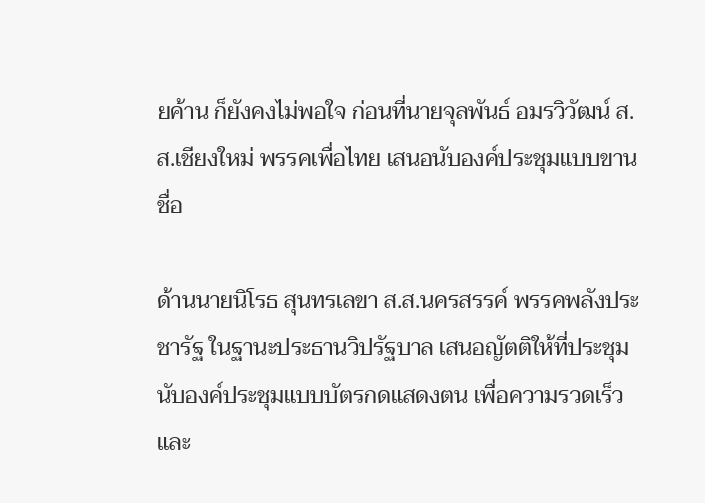ยค้าน ก็ยังคงไม่พอใจ ก่อนที่นายจุลพันธ์ อมรวิวัฒน์ ส.ส.เชียงใหม่ พรรคเพื่อไทย เสนอนับองค์ประชุมแบบขานชื่อ

ด้านนายนิโรธ สุนทรเลขา ส.ส.นครสรรค์ พรรคพลังประชารัฐ ในฐานะประธานวิปรัฐบาล เสนอญัตติให้ที่ประชุม นับองค์ประชุมแบบบัตรกดแสดงตน เพื่อความรวดเร็วและ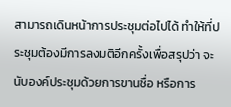สามารถเดินหน้าการประชุมต่อไปได้ ทำให้ที่ประชุมต้องมีการลงมติอีกครั้งเพื่อสรุปว่า จะนับองค์ประชุมด้วยการขานชื่อ หรือการ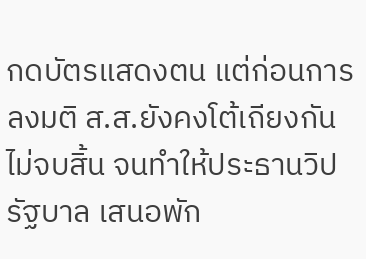กดบัตรแสดงตน แต่ก่อนการลงมติ ส.ส.ยังคงโต้เถียงกันไม่จบสิ้น จนทำให้ประธานวิปรัฐบาล เสนอพัก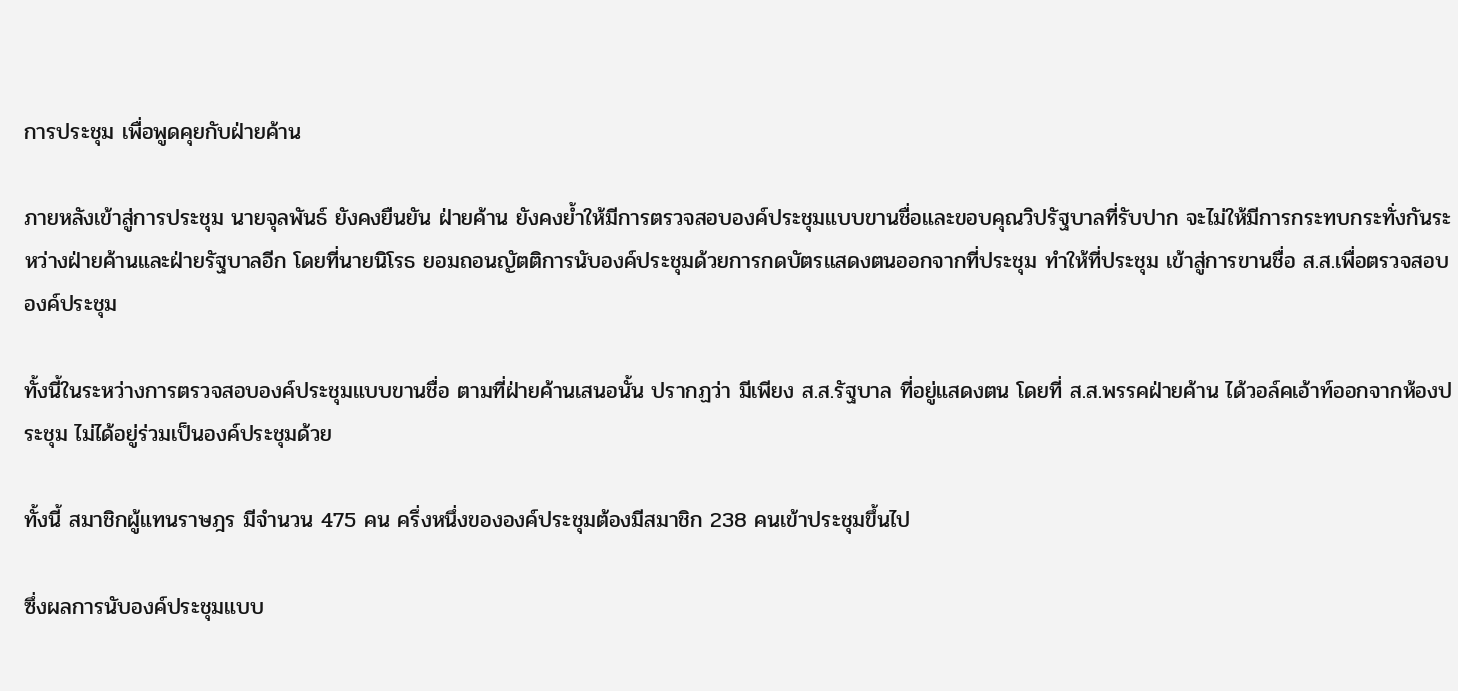การประชุม เพื่อพูดคุยกับฝ่ายค้าน

ภายหลังเข้าสู่การประชุม นายจุลพันธ์ ยังคงยืนยัน ฝ่ายค้าน ยังคงย้ำให้มีการตรวจสอบองค์ประชุมแบบขานชื่อและขอบคุณวิปรัฐบาลที่รับปาก จะไม่ให้มีการกระทบกระทั่งกันระหว่างฝ่ายค้านและฝ่ายรัฐบาลอีก โดยที่นายนิโรธ ยอมถอนญัตติการนับองค์ประชุมด้วยการกดบัตรแสดงตนออกจากที่ประชุม ทำให้ที่ประชุม เข้าสู่การขานชื่อ ส.ส.เพื่อตรวจสอบองค์ประชุม

ทั้งนี้ในระหว่างการตรวจสอบองค์ประชุมแบบขานชื่อ ตามที่ฝ่ายค้านเสนอนั้น ปรากฏว่า มีเพียง ส.ส.รัฐบาล ที่อยู่แสดงตน โดยที่ ส.ส.พรรคฝ่ายค้าน ได้วอล์คเอ้าท์ออกจากห้องประชุม ไม่ได้อยู่ร่วมเป็นองค์ประชุมด้วย

ทั้งนี้ สมาชิกผู้แทนราษฎร มีจำนวน 475 คน ครึ่งหนึ่งขององค์ประชุมต้องมีสมาชิก 238 คนเข้าประชุมขึ้นไป

ซึ่งผลการนับองค์ประชุมแบบ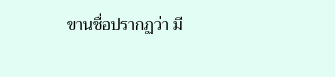ขานชื่อปรากฏว่า มี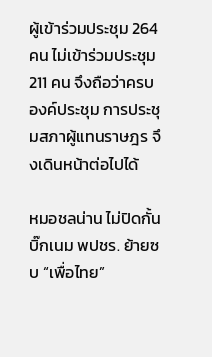ผู้เข้าร่วมประชุม 264 คน ไม่เข้าร่วมประชุม 211 คน จึงถือว่าครบองค์ประชุม การประชุมสภาผู้แทนราษฎร จึงเดินหน้าต่อไปได้

หมอชลน่าน ไม่ปิดกั้น บิ๊กเนม พปชร. ย้ายซบ “เพื่อไทย”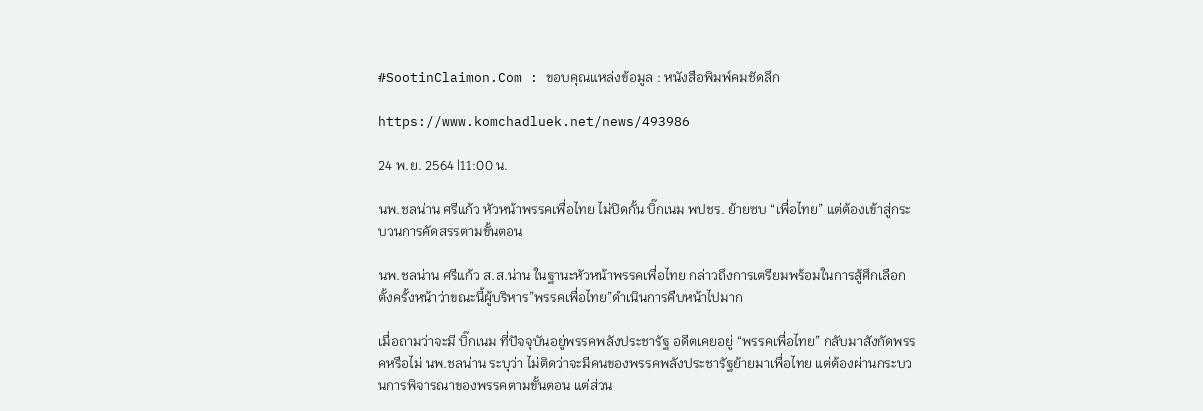#SootinClaimon.Com : ขอบคุณแหล่งข้อมูล : หนังสือพิมพ์คมชัดลึก

https://www.komchadluek.net/news/493986

24 พ.ย. 2564 |11:00 น.

นพ.ชลน่าน ศรีแก้ว หัวหน้าพรรคเพื่อไทย ไม่ปิดกั้น บิ๊กเนม พปชร. ย้ายซบ “เพื่อไทย” แต่ต้องเข้าสู่กระบวนการคัดสรรตามขั้นตอน

นพ.ชลน่าน ศรีแก้ว ส.ส.น่าน ในฐานะหัวหน้าพรรคเพื่อไทย กล่าวถึงการเตรียมพร้อมในการสู้ศึกเลือกตั้งครั้งหน้าว่าขณะนี้ผู้บริหาร”พรรคเพื่อไทย”ดำเนินการคืบหน้าไปมาก

เมื่อถามว่าจะมี บิ๊กเนม ที่ปัจจุบันอยู่พรรคพลังประชารัฐ อดีตเคยอยู่ “พรรคเพื่อไทย” กลับมาสังกัดพรรคหรือไม่ นพ.ชลน่าน ระบุว่า ไม่ติดว่าจะมีคนของพรรคพลังประชารัฐย้ายมาเพื่อไทย แต่ต้องผ่านกระบวนการพิจารณาของพรรคตามขั้นตอน แต่ส่วน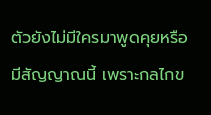ตัวยังไม่มีใครมาพูดคุยหรือมีสัญญาณนี้ เพราะกลไกข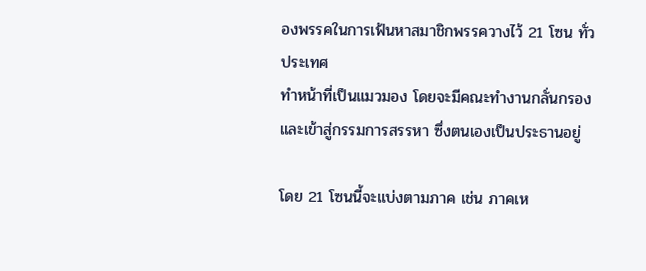องพรรคในการเฟ้นหาสมาชิกพรรควางไว้ 21 โซน ทั่วประเทศ
ทำหน้าที่เป็นแมวมอง โดยจะมีคณะทำงานกลั่นกรองและเข้าสู่กรรมการสรรหา ซึ่งตนเองเป็นประธานอยู่

โดย 21 โซนนี้จะแบ่งตามภาค เช่น ภาคเห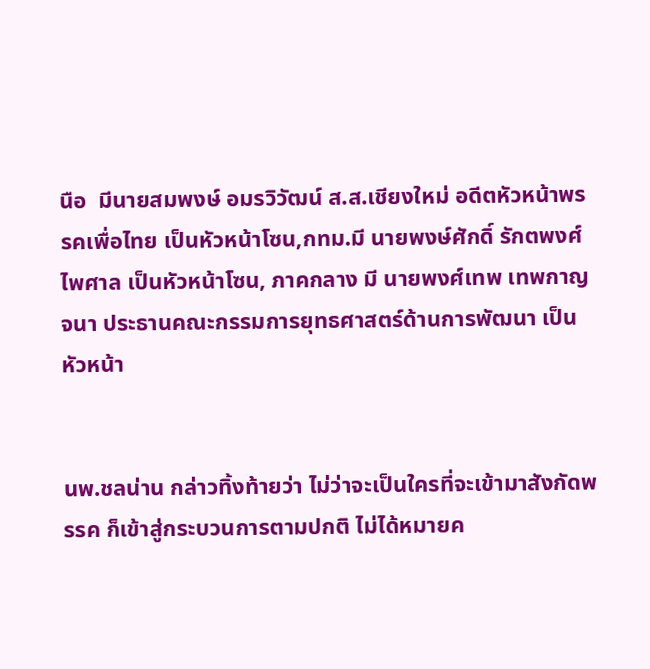นือ  มีนายสมพงษ์ อมรวิวัฒน์ ส.ส.เชียงใหม่ อดีตหัวหน้าพรรคเพื่อไทย เป็นหัวหน้าโซน,กทม.มี นายพงษ์ศักดิ์ รักตพงศ์ไพศาล เป็นหัวหน้าโซน, ภาคกลาง มี นายพงศ์เทพ เทพกาญจนา ประธานคณะกรรมการยุทธศาสตร์ด้านการพัฒนา เป็นหัวหน้า


นพ.ชลน่าน กล่าวทิ้งท้ายว่า ไม่ว่าจะเป็นใครที่จะเข้ามาสังกัดพรรค ก็เข้าสู่กระบวนการตามปกติ ไม่ได้หมายค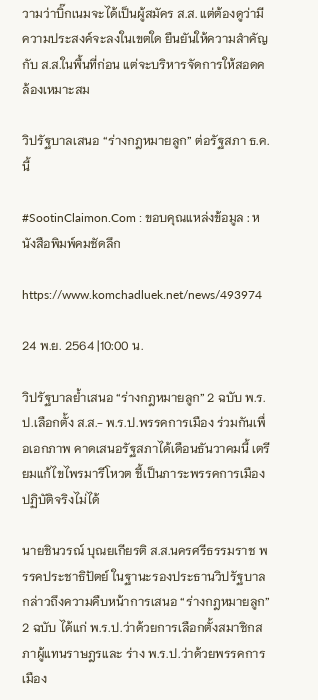วามว่าบิ๊กเนมจะได้เป็นผู้สมัคร ส.ส. แต่ต้องดูว่ามีความประสงค์จะลงในเขตใด ยืนยันให้ความสำคัญกับ ส.ส.ในพื้นที่ก่อน แต่จะบริหารจัดการให้สอดคล้องเหมาะสม

วิปรัฐบาลเสนอ “ร่างกฎหมายลูก” ต่อรัฐสภา ธ.ค. นี้

#SootinClaimon.Com : ขอบคุณแหล่งข้อมูล : หนังสือพิมพ์คมชัดลึก

https://www.komchadluek.net/news/493974

24 พ.ย. 2564 |10:00 น.

วิปรัฐบาลย้ำเสนอ “ร่างกฎหมายลูก” 2 ฉบับ พ.ร.ป.เลือกตั้ง ส.ส.- พ.ร.ป.พรรคการเมือง ร่วมกันเพื่อเอกภาพ คาดเสนอรัฐสภาได้เดือนธันวาคมนี้ เตรียมแก้ไขไพรมารีโหวต ชี้เป็นภาระพรรคการเมือง ปฏิบัติจริงไม่ได้

นายชินวรณ์ บุณยเกียรติ ส.ส.นครศรีธรรมราช พรรคประชาธิปัตย์ ในฐานะรองประธานวิปรัฐบาล กล่าวถึงความคืบหน้าการเสนอ “ร่างกฎหมายลูก” 2 ฉบับ ได้แก่ พ.ร.ป.ว่าด้วยการเลือกตั้งสมาชิกสภาผู้แทนราษฎรและ ร่าง พ.ร.ป.ว่าด้วยพรรคการเมือง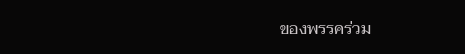ของพรรคร่วม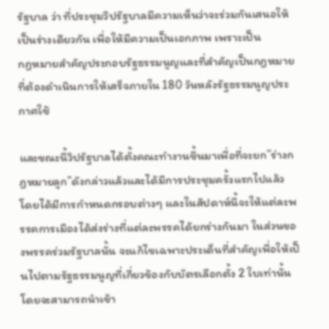รัฐบาล ว่า ที่ประชุมวิปรัฐบาลมีความเห็นว่าจะร่วมกันเสนอให้เป็นร่างเดียวกัน เพื่อให้มีความเป็นเอกภาพ เพราะเป็น
กฎหมายสำคัญประกอบรัฐธรรมนูญและที่สำคัญเป็นกฎหมายที่ต้องดำเนินการให้เสร็จภายใน 180 วันหลังรัฐธรรมนูญประกาศใช้

และขณะนี้วิปรัฐบาลได้ตั้งคณะทำงานขึ้นมาเพื่อที่จะยก”ร่างกฎหมายลูก”ดังกล่าวแล้วและได้มีการประชุมครั้งแรกไปแล้ว โดยได้มีการกำหนดกรอบต่างๆ และในสัปดาห์นี้จะให้แต่ละพรรคการเมืองได้ส่งร่างที่แต่ละพรรคได้ยกร่างกันมา ในส่วนของพรรคร่วมรัฐบาลนั้น จะแก้ไขเฉพาะประเด็นที่สำคัญเพื่อให้เป็นไปตามรัฐธรรมนูญที่เกี่ยวข้องกับบัตรเลือกตั้ง 2 ใบเท่านั้น โดยจะสามารถนำเข้า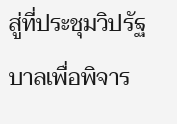สู่ที่ประชุมวิปรัฐบาลเพื่อพิจาร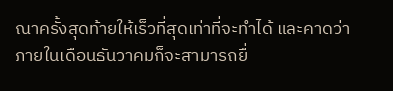ณาครั้งสุดท้ายให้เร็วที่สุดเท่าที่จะทำได้ และคาดว่าภายในเดือนธันวาคมก็จะสามารถยื่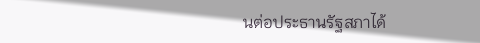นต่อประธานรัฐสภาได้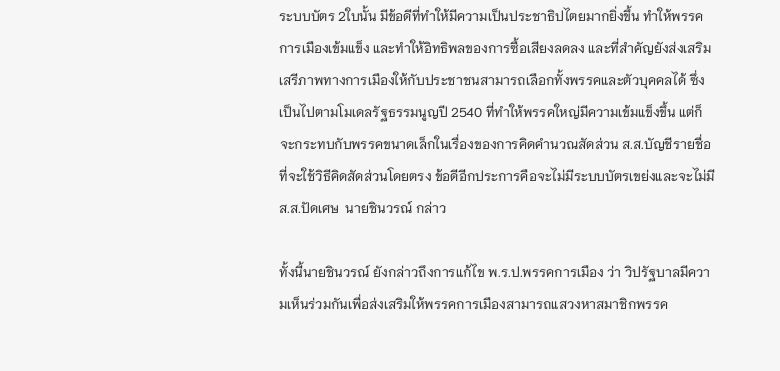ระบบบัตร 2ใบนั้น มีข้อดีที่ทำให้มีความเป็นประชาธิปไตยมากยิ่งขึ้น ทำให้พรรคการเมืองเข้มแข็ง และทำให้อิทธิพลของการซื้อเสียงลดลง และที่สำคัญยังส่งเสริมเสรีภาพทางการเมืองให้กับประชาชนสามารถเลือกทั้งพรรคและตัวบุคคลได้ ซึ่งเป็นไปตามโมเดลรัฐธรรมนูญปี 2540 ที่ทำให้พรรคใหญ่มีความเข้มแข็งขึ้น แต่ก็จะกระทบกับพรรคขนาดเล็กในเรื่องของการคิดคำนวณสัดส่วน ส.ส.บัญชีรายชื่อ ที่จะใช้วิธีคิดสัดส่วนโดยตรง ข้อดีอีกประการคือจะไม่มีระบบบัตรเขย่งและจะไม่มี ส.ส.ปัดเศษ  นายชินวรณ์ กล่าว

ทั้งนี้นายชินวรณ์ ยังกล่าวถึงการแก้ไข พ.ร.ป.พรรคการเมือง ว่า วิปรัฐบาลมีความเห็นร่วมกันเพื่อส่งเสริมให้พรรคการเมืองสามารถแสวงหาสมาชิกพรรค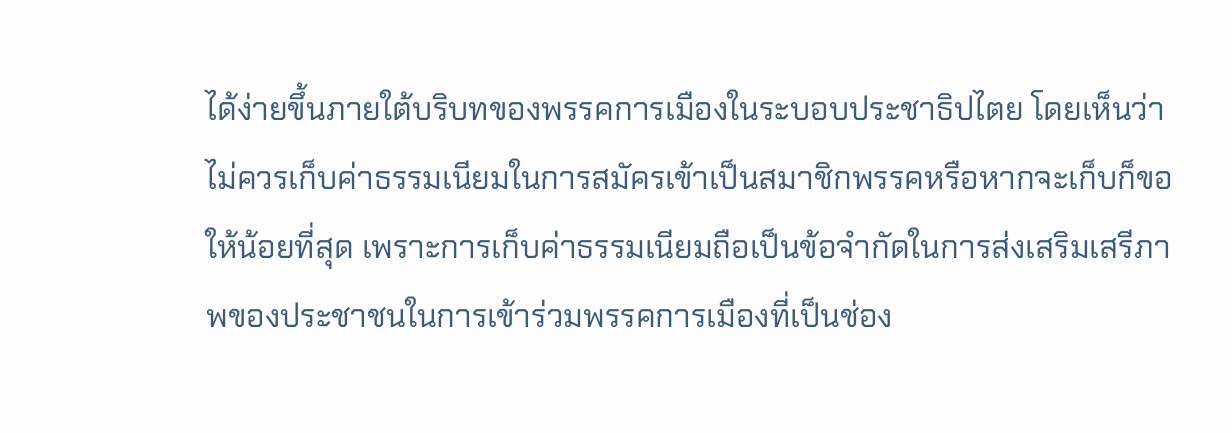ได้ง่ายขึ้นภายใต้บริบทของพรรคการเมืองในระบอบประชาธิปไตย โดยเห็นว่าไม่ควรเก็บค่าธรรมเนียมในการสมัครเข้าเป็นสมาชิกพรรคหรือหากจะเก็บก็ขอให้น้อยที่สุด เพราะการเก็บค่าธรรมเนียมถือเป็นข้อจำกัดในการส่งเสริมเสรีภาพของประชาชนในการเข้าร่วมพรรคการเมืองที่เป็นช่อง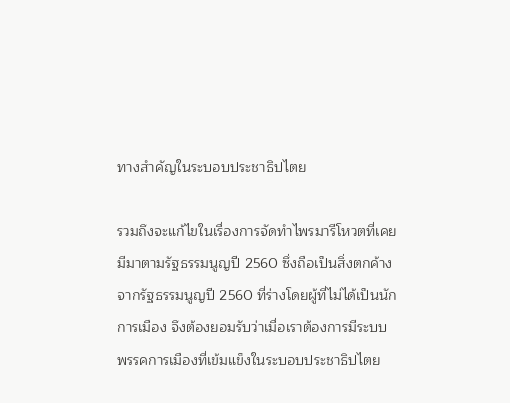ทางสำคัญในระบอบประชาธิปไตย

รวมถึงจะแก้ไขในเรื่องการจัดทำไพรมารีโหวตที่เคยมีมาตามรัฐธรรมนูญปี 2560 ซึ่งถือเป็นสิ่งตกค้างจากรัฐธรรมนูญปี 2560 ที่ร่างโดยผู้ที่ไม่ได้เป็นนักการเมือง จึงต้องยอมรับว่าเมื่อเราต้องการมีระบบพรรคการเมืองที่เข้มแข็งในระบอบประชาธิปไตย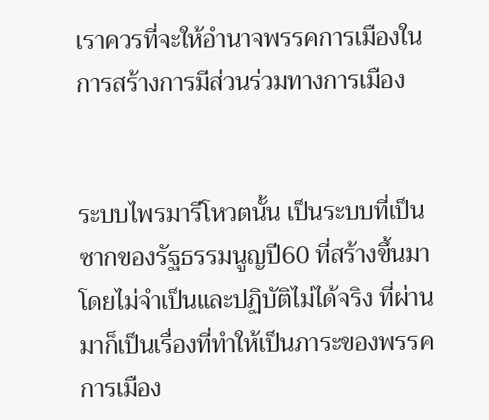เราควรที่จะให้อำนาจพรรคการเมืองในการสร้างการมีส่วนร่วมทางการเมือง


ระบบไพรมารีโหวตนั้น เป็นระบบที่เป็นซากของรัฐธรรมนูญปี60 ที่สร้างขึ้นมาโดยไม่จำเป็นและปฏิบัติไม่ได้จริง ที่ผ่านมาก็เป็นเรื่องที่ทำให้เป็นภาระของพรรคการเมือง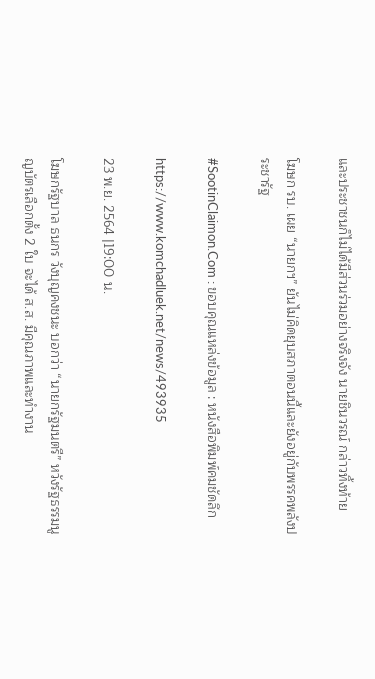และประชาชนก็ไม่ได้มีส่วนร่วมอย่างจริงจัง นายชินวรณ์ กล่าวทิ้งท้าย

โฆษก รบ. เผย “นายกฯ” ยันไม่คิดยุบสภาตอนนี้และยังอยู่กับพรรคพลังประชารัฐ

#SootinClaimon.Com : ขอบคุณแหล่งข้อมูล : หนังสือพิมพ์คมชัดลึก

https://www.komchadluek.net/news/493935

23 พ.ย. 2564 |19:00 น.

โฆษกรัฐบาล ธนกร วังบุญคงชนะ บอกว่า “นายกรัฐมนตรี” หวังรัฐธรรมนูญบัตรเลือกตั้ง 2 ใบ จะได้ ส.ส. มีคุณภาพและทำงาน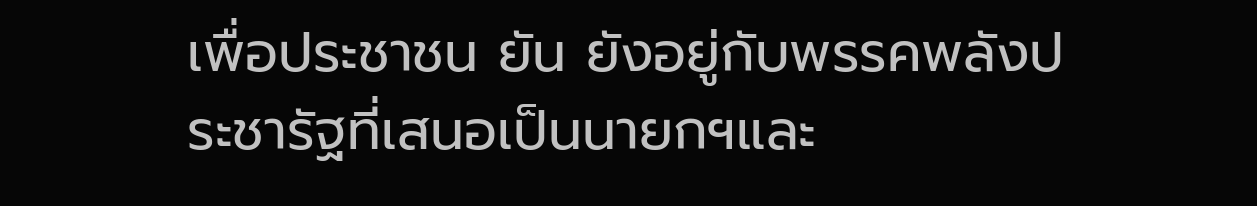เพื่อประชาชน ยัน ยังอยู่กับพรรคพลังประชารัฐที่เสนอเป็นนายกฯและ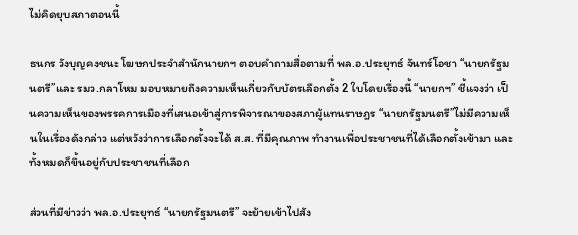ไม่คิดยุบสภาตอนนี้

ธนกร วังบุญคงชนะ โฆษกประจำสำนักนายกฯ ตอบคำถามสื่อตามที่ พล.อ.ประยุทธ์ จันทร์โอชา “นายกรัฐมนตรี”และ รมว.กลาโหม มอบหมายถึงความเห็นเกี่ยวกับบัตรเลือกตั้ง 2 ใบโดยเรื่องนี้ “นายกฯ” ชี้แจงว่า เป็นความเห็นของพรรคการเมืองที่เสนอเข้าสู่การพิจารณาของสภาผู้แทนราษฎร “นายกรัฐมนตรี”ไม่มีความเห็นในเรื่องดังกล่าว แต่หวังว่าการเลือกตั้งจะได้ ส.ส. ที่มีคุณภาพ ทำงานเพื่อประชาชนที่ได้เลือกตั้งเข้ามา และทั้งหมดก็ขึ้นอยู่กับประชาชนที่เลือก

ส่วนที่มีข่าวว่า พล.อ.ประยุทธ์ “นายกรัฐมนตรี” จะย้ายเข้าไปสัง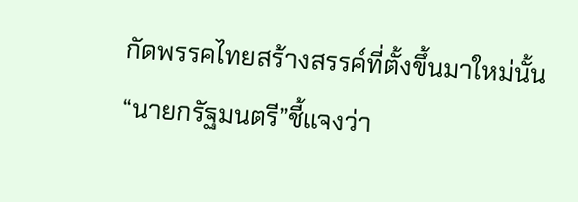กัดพรรคไทยสร้างสรรค์ที่ตั้งขึ้นมาใหม่นั้น “นายกรัฐมนตรี”ชี้แจงว่า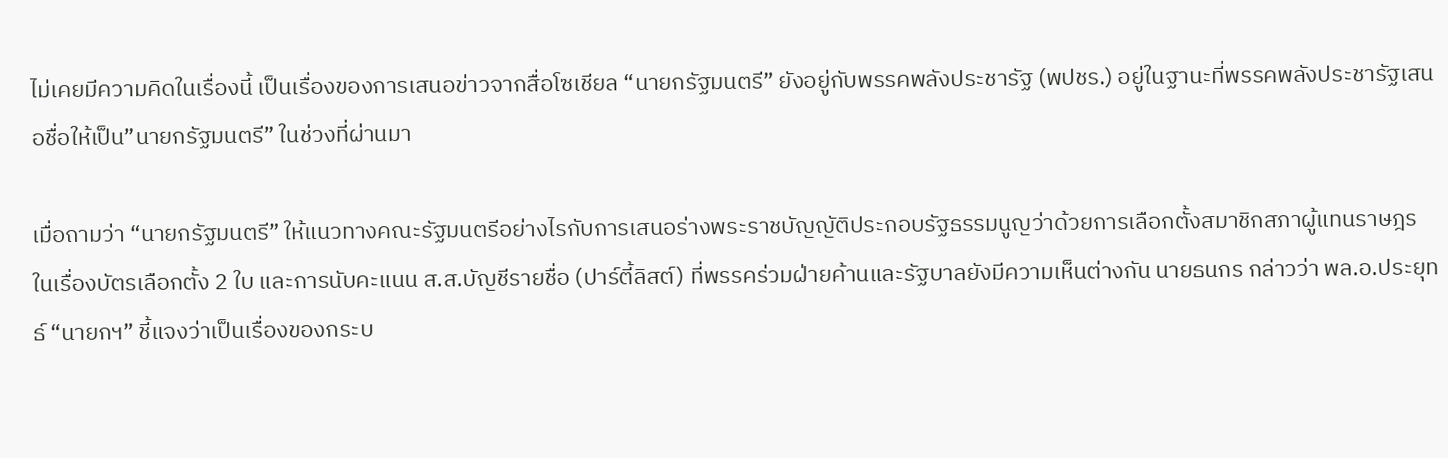ไม่เคยมีความคิดในเรื่องนี้ เป็นเรื่องของการเสนอข่าวจากสื่อโซเชียล “นายกรัฐมนตรี” ยังอยู่กับพรรคพลังประชารัฐ (พปชร.) อยู่ในฐานะที่พรรคพลังประชารัฐเสนอชื่อให้เป็น”นายกรัฐมนตรี” ในช่วงที่ผ่านมา

เมื่อถามว่า “นายกรัฐมนตรี” ให้แนวทางคณะรัฐมนตรีอย่างไรกับการเสนอร่างพระราชบัญญัติประกอบรัฐธรรมนูญว่าด้วยการเลือกตั้งสมาชิกสภาผู้แทนราษฎร ในเรื่องบัตรเลือกตั้ง 2 ใบ และการนับคะแนน ส.ส.บัญชีรายชื่อ (ปาร์ตี้ลิสต์) ที่พรรคร่วมฝ่ายค้านและรัฐบาลยังมีความเห็นต่างกัน นายธนกร กล่าวว่า พล.อ.ประยุทธ์ “นายกฯ” ชี้แจงว่าเป็นเรื่องของกระบ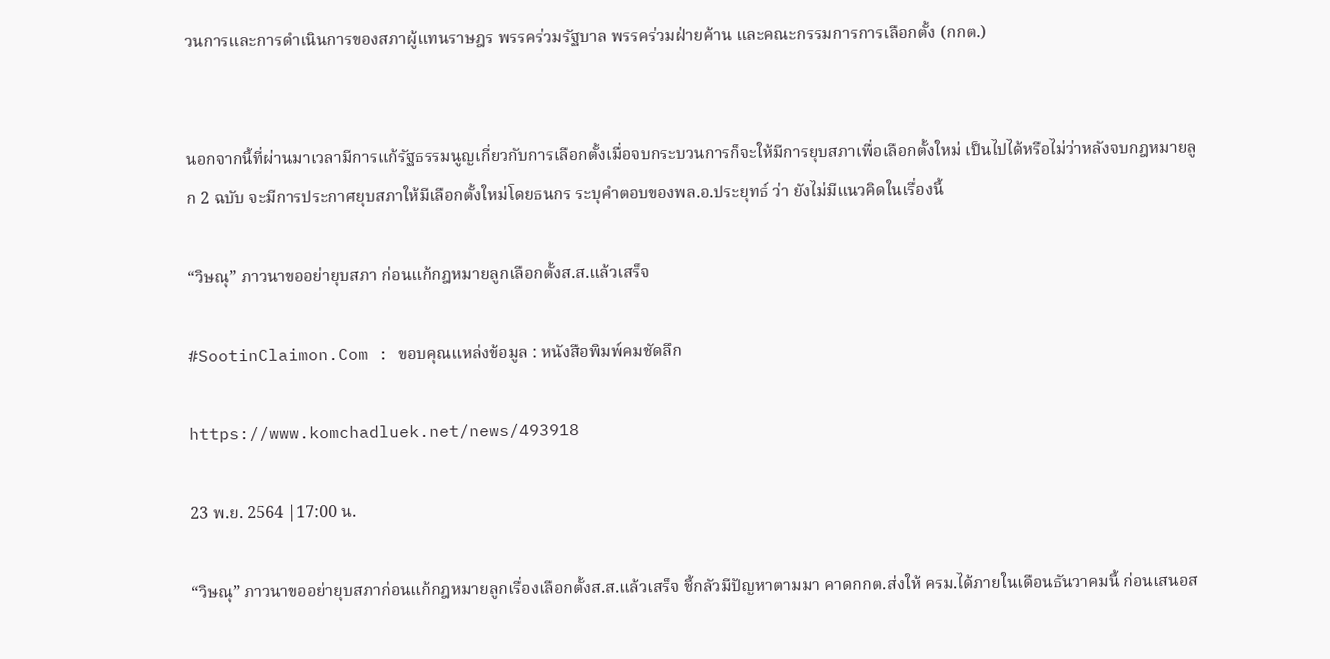วนการและการดำเนินการของสภาผู้แทนราษฎร พรรคร่วมรัฐบาล พรรคร่วมฝ่ายค้าน และคณะกรรมการการเลือกตั้ง (กกต.)


นอกจากนี้ที่ผ่านมาเวลามีการแก้รัฐธรรมนูญเกี่ยวกับการเลือกตั้งเมื่อจบกระบวนการก็จะให้มีการยุบสภาเพื่อเลือกตั้งใหม่ เป็นไปได้หรือไม่ว่าหลังจบกฎหมายลูก 2 ฉบับ จะมีการประกาศยุบสภาให้มีเลือกตั้งใหม่โดยธนกร ระบุคำตอบของพล.อ.ประยุทธ์ ว่า ยังไม่มีแนวคิดในเรื่องนี้

“วิษณุ” ภาวนาขออย่ายุบสภา ก่อนแก้กฎหมายลูกเลือกตั้งส.ส.แล้วเสร็จ

#SootinClaimon.Com : ขอบคุณแหล่งข้อมูล : หนังสือพิมพ์คมชัดลึก

https://www.komchadluek.net/news/493918

23 พ.ย. 2564 |17:00 น.

“วิษณุ” ภาวนาขออย่ายุบสภาก่อนแก้กฎหมายลูกเรื่องเลือกตั้งส.ส.แล้วเสร็จ ชี้กลัวมีปัญหาตามมา คาดกกต.ส่งให้ ครม.ได้ภายในเดือนธันวาคมนี้ ก่อนเสนอส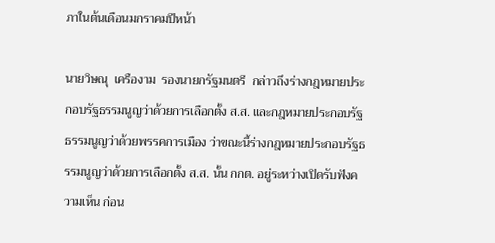ภาในต้นเดือนมกราคมปีหน้า

นายวิษณุ  เครืองาม  รองนายกรัฐมนตรี  กล่าวถึงร่างกฎหมายประกอบรัฐธรรมนูญว่าด้วยการเลือกตั้ง ส.ส. และกฎหมายประกอบรัฐธรรมนูญว่าด้วยพรรคการเมือง ว่าขณะนี้ร่างกฎหมายประกอบรัฐธรรมนูญว่าด้วยการเลือกตั้ง ส.ส. นั้น กกต. อยู่ระหว่างเปิดรับฟังความเห็น ก่อน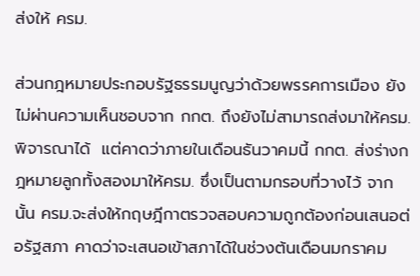ส่งให้ ครม.

ส่วนกฎหมายประกอบรัฐธรรมนูญว่าด้วยพรรคการเมือง ยังไม่ผ่านความเห็นชอบจาก กกต. ถึงยังไม่สามารถส่งมาให้ครม.พิจารณาได้  แต่คาดว่าภายในเดือนธันวาคมนี้ กกต. ส่งร่างกฎหมายลูกทั้งสองมาให้ครม. ซึ่งเป็นตามกรอบที่วางไว้ จากนั้น ครม.จะส่งให้กฤษฎีกาตรวจสอบความถูกต้องก่อนเสนอต่อรัฐสภา คาดว่าจะเสนอเข้าสภาได้ในช่วงต้นเดือนมกราคม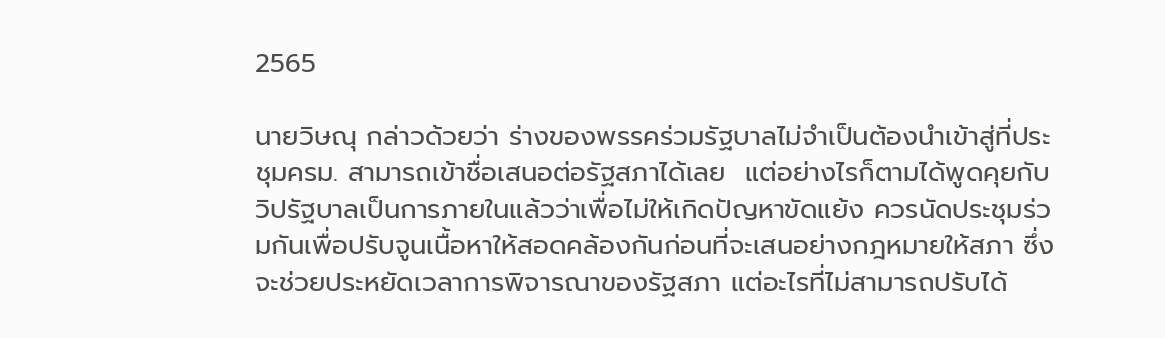2565

นายวิษณุ กล่าวด้วยว่า ร่างของพรรคร่วมรัฐบาลไม่จำเป็นต้องนำเข้าสู่ที่ประชุมครม. สามารถเข้าชื่อเสนอต่อรัฐสภาได้เลย  แต่อย่างไรก็ตามได้พูดคุยกับวิปรัฐบาลเป็นการภายในแล้วว่าเพื่อไม่ให้เกิดปัญหาขัดแย้ง ควรนัดประชุมร่วมกันเพื่อปรับจูนเนื้อหาให้สอดคล้องกันก่อนที่จะเสนอย่างกฎหมายให้สภา ซึ่งจะช่วยประหยัดเวลาการพิจารณาของรัฐสภา แต่อะไรที่ไม่สามารถปรับได้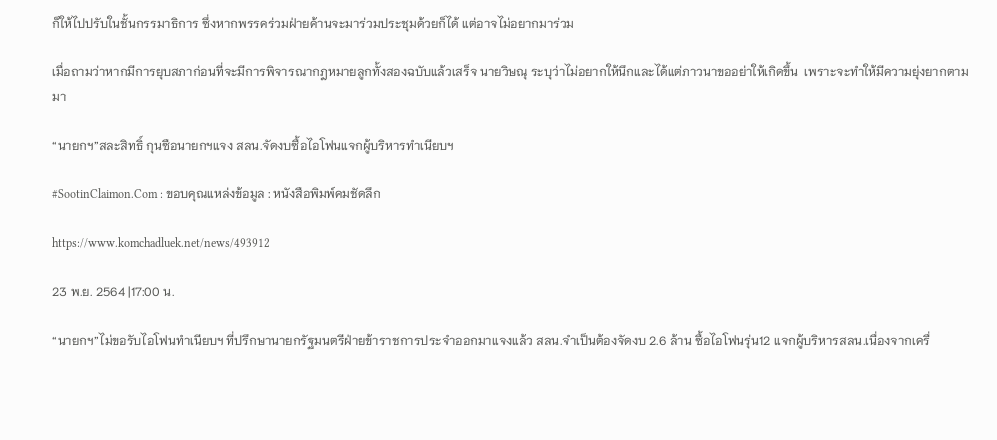ก็ให้ไปปรับในชั้นกรรมาธิการ ซึ่งหากพรรคร่วมฝ่ายค้านจะมาร่วมประชุมด้วยก็ได้ แต่อาจไม่อยากมาร่วม

เมื่อถามว่าหากมีการยุบสภาก่อนที่จะมีการพิจารณากฎหมายลูกทั้งสองฉบับแล้วเสร็จ นายวิษณุ ระบุว่าไม่อยากให้นึกและได้แต่ภาวนาขออย่าให้เกิดขึ้น  เพราะจะทำให้มีความยุ่งยากตามมา

“นายกฯ”สละสิทธิ์ กุนซือนายกฯแจง สลน.จัดงบซื้อไอโฟนแจกผู้บริหารทำเนียบฯ

#SootinClaimon.Com : ขอบคุณแหล่งข้อมูล : หนังสือพิมพ์คมชัดลึก

https://www.komchadluek.net/news/493912

23 พ.ย. 2564 |17:00 น.

“นายกฯ”ไม่ขอรับไอโฟนทำเนียบฯ ที่ปรึกษานายกรัฐมนตรีฝ่ายข้าราชการประจำออกมาแจงแล้ว สลน.จำเป็นต้องจัดงบ 2.6 ล้าน ซื้อไอโฟนรุ่น12 แจกผู้บริหารสลน.เนื่องจากเครื่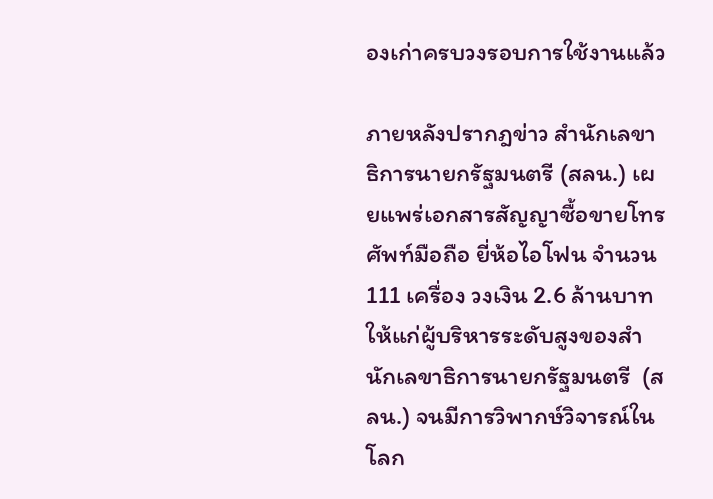องเก่าครบวงรอบการใช้งานแล้ว

ภายหลังปรากฎข่าว สำนักเลขาธิการนายกรัฐมนตรี (สลน.) เผยแพร่เอกสารสัญญาซื้อขายโทรศัพท์มือถือ ยี่ห้อไอโฟน จำนวน 111 เครื่อง วงเงิน 2.6 ล้านบาท ให้แก่ผู้บริหารระดับสูงของสำนักเลขาธิการนายกรัฐมนตรี  (สลน.) จนมีการวิพากษ์วิจารณ์ในโลก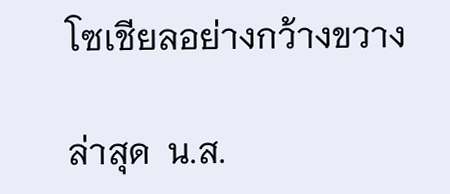โซเชียลอย่างกว้างขวาง

ล่าสุด  น.ส.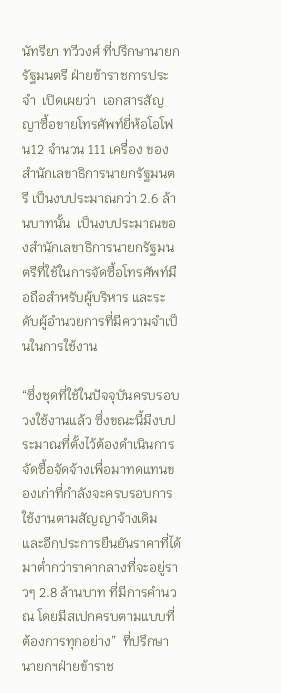นัทรียา ทวีวงศ์ ที่ปรึกษานายกรัฐมนตรี ฝ่ายข้าราชการประจำ  เปิดเผยว่า  เอกสารสัญญาซื้อขายโทรศัพท์ยี่ห้อโอโฟน12 จำนวน 111 เครื่อง ของสำนักเลขาธิการนายกรัฐมนตรี เป็นงบประมาณกว่า 2.6 ล้านบาทนั้น  เป็นงบประมาณของสำนักเลขาธิการนายกรัฐมนตรีที่ใช้ในการจัดซื้อโทรศัพท์มือถือสำหรับผู้บริหาร และระดับผู้อำนวยการที่มีความจำเป็นในการใช้งาน

“ซึ่งชุดที่ใช้ในปัจจุบันครบรอบวงใช้งานแล้ว ซึ่งขณะนี้มีงบประมาณที่ตั้งไว้ต้องดำเนินการจัดซื้อจัดจ้างเพื่อมาทดแทนของเก่าที่กำลังจะครบรอบการใช้งานตามสัญญาจ้างเดิม และอีกประการยืนยันราคาที่ได้มาต่ำกว่าราคากลางที่จะอยู่ราวๆ 2.8 ล้านบาท ที่มีการคำนวณ โดยมีสเปกครบตามแบบที่ต้องการทุกอย่าง”  ที่ปรึกษานายกฯฝ่ายข้าราช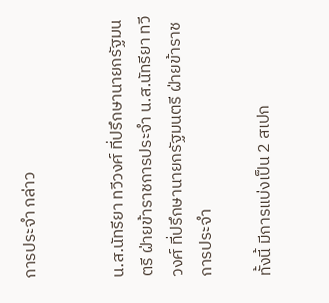การประจำ กล่าว


น.ส.นัทรียา ทวีวงศ์ ที่ปรึกษานายกรัฐมนตรี ฝ่ายข้าราชการประจำ น.ส.นัทรียา ทวีวงศ์ ที่ปรึกษานายกรัฐมนตรี ฝ่ายข้าราชการประจำ

ทั้งนี้ มีการแบ่งเป็น 2 สเปก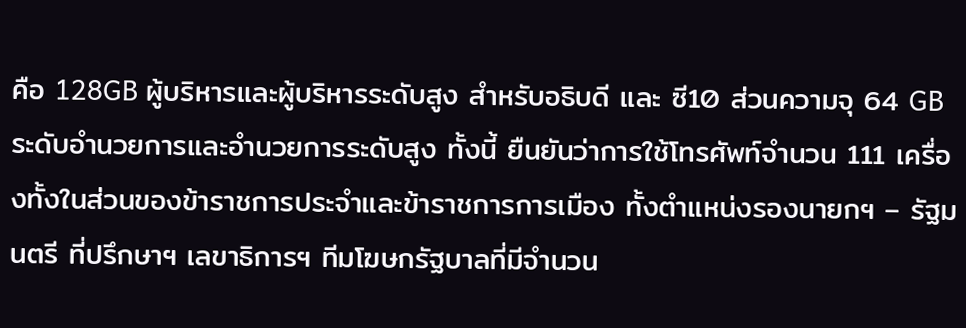คือ 128GB ผู้บริหารและผู้บริหารระดับสูง สำหรับอธิบดี และ ซี10 ส่วนความจุ 64 GB ระดับอำนวยการและอำนวยการระดับสูง ทั้งนี้ ยืนยันว่าการใช้โทรศัพท์จำนวน 111 เครื่องทั้งในส่วนของข้าราชการประจำและข้าราชการการเมือง ทั้งตำแหน่งรองนายกฯ – รัฐมนตรี ที่ปรึกษาฯ เลขาธิการฯ ทีมโฆษกรัฐบาลที่มีจำนวน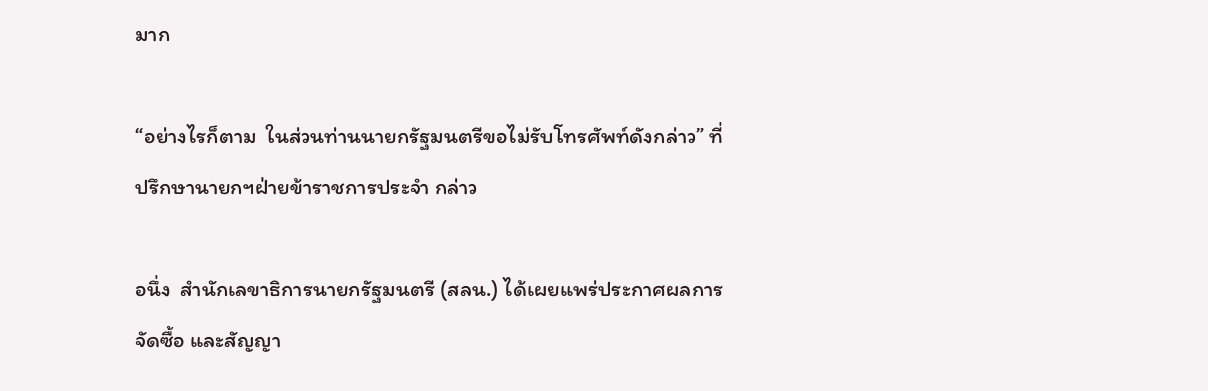มาก

“อย่างไรก็ตาม  ในส่วนท่านนายกรัฐมนตรีขอไม่รับโทรศัพท์ดังกล่าว” ที่ปรึกษานายกฯฝ่ายข้าราชการประจำ กล่าว

อนึ่ง  สำนักเลขาธิการนายกรัฐมนตรี (สลน.) ได้เผยแพร่ประกาศผลการจัดซื้อ และสัญญา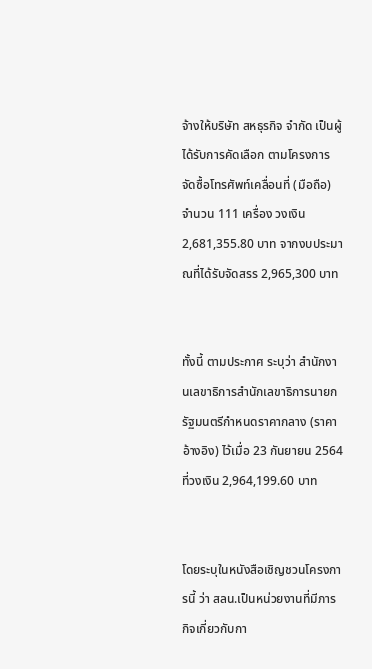จ้างให้บริษัท สหธุรกิจ จำกัด เป็นผู้ได้รับการคัดเลือก ตามโครงการจัดซื้อโทรศัพท์เคลื่อนที่ (มือถือ) จำนวน 111 เครื่อง วงเงิน 2,681,355.80 บาท จากงบประมาณที่ได้รับจัดสรร 2,965,300 บาท


ทั้งนี้ ตามประกาศ ระบุว่า สำนักงานเลขาธิการสำนักเลขาธิการนายกรัฐมนตรีกำหนดราคากลาง (ราคาอ้างอิง) ไว้เมื่อ 23 กันยายน 2564 ที่วงเงิน 2,964,199.60 บาท


โดยระบุในหนังสือเชิญชวนโครงการนี้ ว่า สลน.เป็นหน่วยงานที่มีภารกิจเกี่ยวกับกา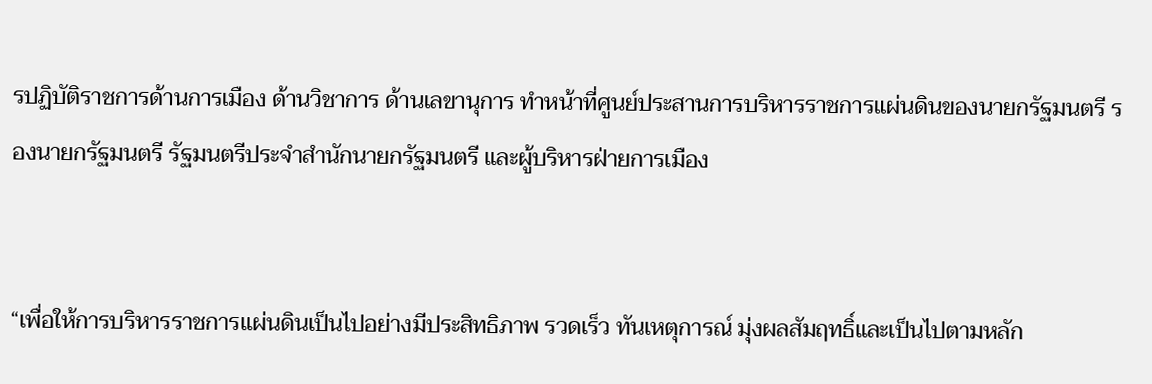รปฏิบัติราชการด้านการเมือง ด้านวิชาการ ด้านเลขานุการ ทำหน้าที่ศูนย์ประสานการบริหารราชการแผ่นดินของนายกรัฐมนตรี รองนายกรัฐมนตรี รัฐมนตรีประจำสำนักนายกรัฐมนตรี และผู้บริหารฝ่ายการเมือง


“เพื่อให้การบริหารราชการแผ่นดินเป็นไปอย่างมีประสิทธิภาพ รวดเร็ว ทันเหตุการณ์ มุ่งผลสัมฤทธิ์และเป็นไปตามหลัก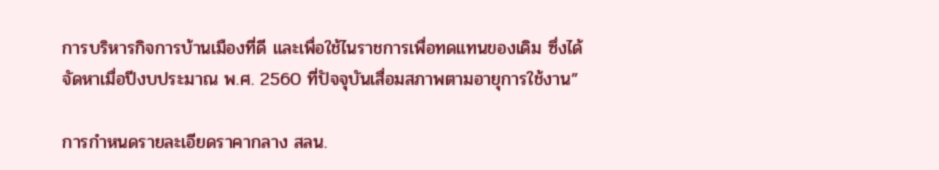การบริหารกิจการบ้านเมืองที่ดี และเพื่อใช้ไนราชการเพื่อทดแทนของเดิม ซึ่งได้จัดหาเมื่อปีงบประมาณ พ.ศ. 2560 ที่ปัจจุบันเสื่อมสภาพตามอายุการใช้งาน”

การกำหนดรายละเอียดราคากลาง สลน.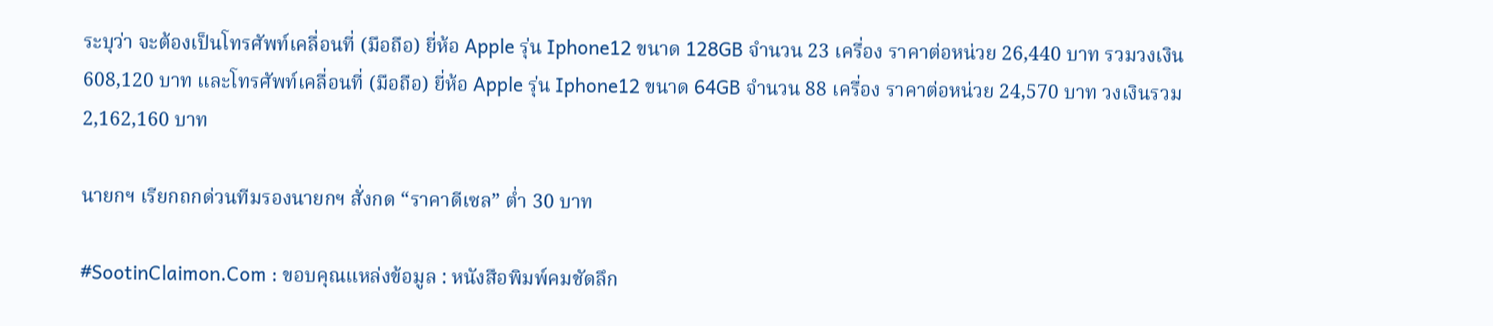ระบุว่า จะต้องเป็นโทรศัพท์เคลื่อนที่ (มือถือ) ยี่ห้อ Apple รุ่น Iphone12 ขนาด 128GB จำนวน 23 เครื่อง ราคาต่อหน่วย 26,440 บาท รวมวงเงิน 608,120 บาท และโทรศัพท์เคลื่อนที่ (มือถือ) ยี่ห้อ Apple รุ่น Iphone12 ขนาด 64GB จำนวน 88 เครื่อง ราคาต่อหน่วย 24,570 บาท วงเงินรวม 2,162,160 บาท

นายกฯ เรียกถกด่วนทีมรองนายกฯ สั่งกด “ราคาดีเซล” ต่ำ 30 บาท

#SootinClaimon.Com : ขอบคุณแหล่งข้อมูล : หนังสือพิมพ์คมชัดลึก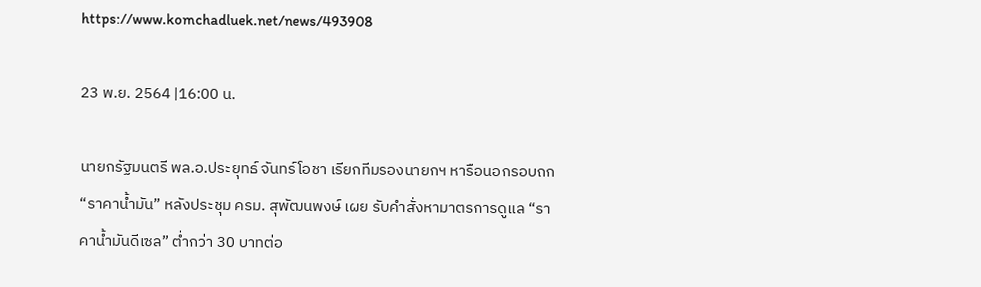https://www.komchadluek.net/news/493908

23 พ.ย. 2564 |16:00 น.

นายกรัฐมนตรี พล.อ.ประยุทธ์ จันทร์โอชา เรียกทีมรองนายกฯ หารือนอกรอบถก “ราคาน้ำมัน” หลังประชุม ครม. สุพัฒนพงษ์ เผย รับคำสั่งหามาตรการดูแล “ราคาน้ำมันดีเซล” ต่ำกว่า 30 บาทต่อ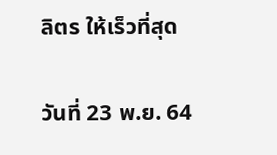ลิตร ให้เร็วที่สุด

วันที่ 23 พ.ย. 64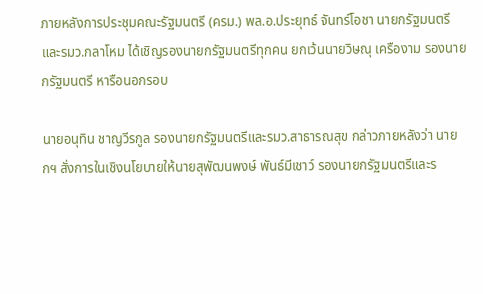ภายหลังการประชุมคณะรัฐมนตรี (ครม.) พล.อ.ประยุทธ์ จันทร์โอชา นายกรัฐมนตรีและรมว.กลาโหม ได้เชิญรองนายกรัฐมนตรีทุกคน ยกเว้นนายวิษณุ เครืองาม รองนายกรัฐมนตรี หารือนอกรอบ

นายอนุทิน ชาญวีรกูล รองนายกรัฐมนตรีและรมว.สาธารณสุข กล่าวภายหลังว่า นายกฯ สั่งการในเชิงนโยบายให้นายสุพัฒนพงษ์ พันธ์มีเชาว์ รองนายกรัฐมนตรีและร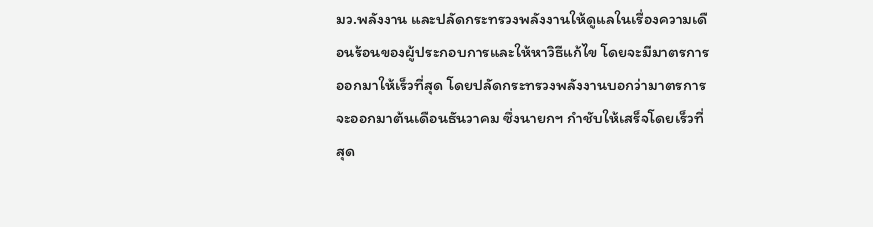มว.พลังงาน และปลัดกระทรวงพลังงานให้ดูแลในเรื่องความเดือนร้อนของผู้ประกอบการและให้หาวิธีแก้ไข โดยจะมีมาตรการออกมาให้เร็วที่สุด โดยปลัดกระทรวงพลังงานบอกว่ามาตรการจะออกมาต้นเดือนธันวาคม ซึ่งนายกฯ กำชับให้เสร็จโดยเร็วที่สุด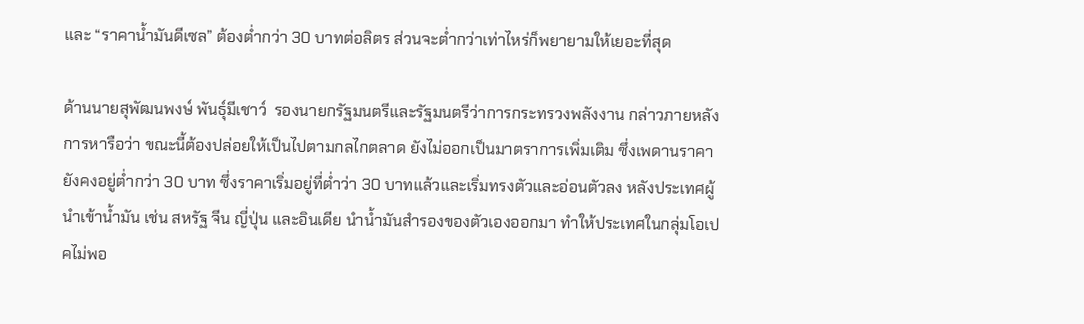และ “ราคาน้ำมันดีเซล” ต้องต่ำกว่า 30 บาทต่อลิตร ส่วนจะต่ำกว่าเท่าไหร่ก็พยายามให้เยอะที่สุด

ด้านนายสุพัฒนพงษ์ พันธุ์มีเชาว์  รองนายกรัฐมนตรีและรัฐมนตรีว่าการกระทรวงพลังงาน กล่าวภายหลังการหารือว่า ขณะนี้ต้องปล่อยให้เป็นไปตามกลไกตลาด ยังไม่ออกเป็นมาตราการเพิ่มเติม ซึ่งเพดานราคายังคงอยู่ต่ำกว่า 30 บาท ซึ่งราคาเริ่มอยู่ที่ต่ำว่า 30 บาทแล้วและเริ่มทรงตัวและอ่อนตัวลง หลังประเทศผู้นำเข้าน้ำมัน เช่น สหรัฐ จีน ญี่ปุ่น และอินเดีย นำน้ำมันสำรองของตัวเองออกมา ทำให้ประเทศในกลุ่มโอเปคไม่พอ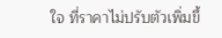ใจ ที่ราคาไม่ปรับตัวเพิ่มขึ้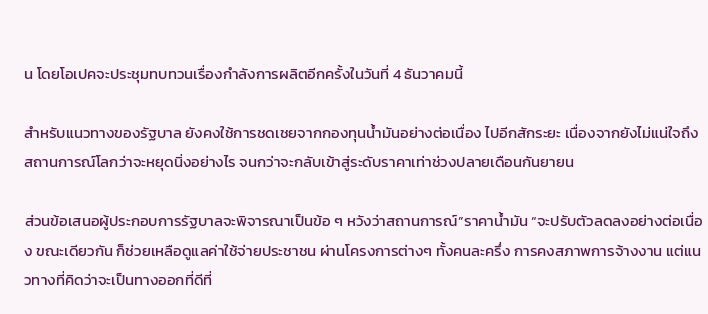น โดยโอเปคจะประชุมทบทวนเรื่องกำลังการผลิตอีกครั้งในวันที่ 4 ธันวาคมนี้

สำหรับแนวทางของรัฐบาล ยังคงใช้การชดเชยจากกองทุนน้ำมันอย่างต่อเนื่อง ไปอีกสักระยะ เนื่องจากยังไม่แน่ใจถึงสถานการณ์โลกว่าจะหยุดนิ่งอย่างไร จนกว่าจะกลับเข้าสู่ระดับราคาเท่าช่วงปลายเดือนกันยายน

ส่วนข้อเสนอผู้ประกอบการรัฐบาลจะพิจารณาเป็นข้อ ๆ หวังว่าสถานการณ์”ราคาน้ำมัน “จะปรับตัวลดลงอย่างต่อเนื่อง ขณะเดียวกัน ก็ช่วยเหลือดูแลค่าใช้จ่ายประชาชน ผ่านโครงการต่างๆ ทั้งคนละครึ่ง การคงสภาพการจ้างงาน แต่แนวทางที่คิดว่าจะเป็นทางออกที่ดีที่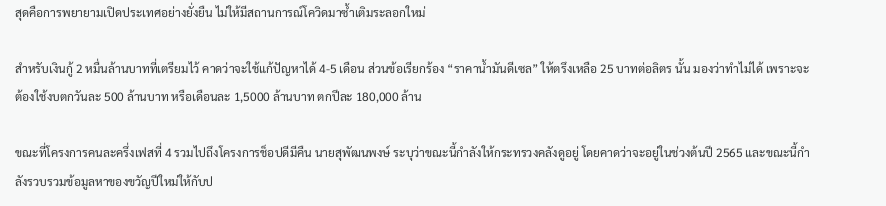สุดคือการพยายามเปิดประเทศอย่างยั่งยืน ไม่ให้มีสถานการณ์โควิดมาซ้ำเติมระลอกใหม่

สำหรับเงินกู้ 2 หมื่นล้านบาทที่เตรียมไว้ คาดว่าจะใช้แก้ปัญหาได้ 4-5 เดือน ส่วนข้อเรียกร้อง “ราคาน้ำมันดีเซล” ให้ตรึงเหลือ 25 บาทต่อลิตร นั้น มองว่าทำไม่ได้ เพราะจะต้องใช้งบตกวันละ 500 ล้านบาท หรือเดือนละ 1,5000 ล้านบาท ตกปีละ 180,000 ล้าน

ขณะที่โครงการคนละครึ่งเฟสที่ 4 รวมไปถึงโครงการช็อปดีมีคืน นายสุพัฒนพงษ์ ระบุว่าขณะนี้กำลังให้กระทรวงคลังดูอยู่ โดยคาดว่าจะอยู่ในช่วงต้นปี 2565 และขณะนี้กำลังรวบรวมข้อมูลหาของขวัญปีใหม่ให้กับป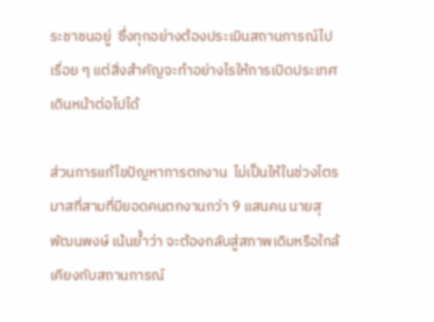ระชาชนอยู่  ซึ่งทุกอย่างต้องประเมินสถานการณ์ไปเรื่อย ๆ แต่สิ่งสำคัญจะทำอย่างไรให้การเปิดประเทศเดินหน้าต่อไปได้

ส่วนการแก้ไขปัญหาการตกงาน  ไม่เป็นให้ในช่วงไตรมาสที่สามที่มียอดคนตกงานกว่า 9 แสนคน นายสุพัฒนพงษ์ เน้นย้ำว่า จะต้องกลับสู่สภาพเดิมหรือใกล้เคียงกับสถานการณ์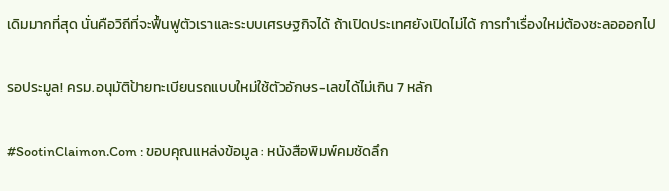เดิมมากที่สุด นั่นคือวิถีที่จะฟื้นฟูตัวเราและระบบเศรษฐกิจได้ ถ้าเปิดประเทศยังเปิดไม่ได้ การทำเรื่องใหม่ต้องชะลอออกไป

รอประมูล! ครม.อนุมัติป้ายทะเบียนรถแบบใหม่ใช้ตัวอักษร-เลขได้ไม่เกิน 7 หลัก

#SootinClaimon.Com : ขอบคุณแหล่งข้อมูล : หนังสือพิมพ์คมชัดลึก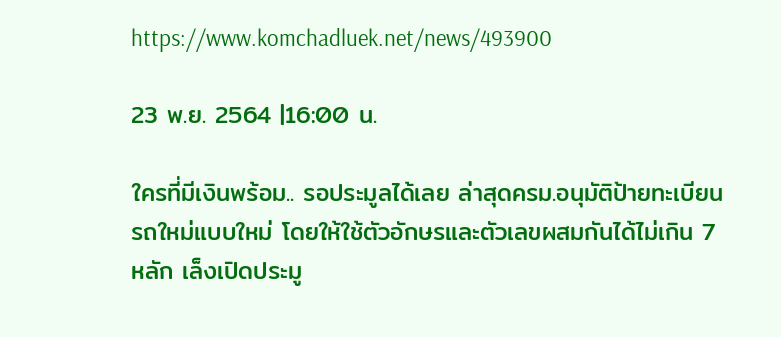https://www.komchadluek.net/news/493900

23 พ.ย. 2564 |16:00 น.

ใครที่มีเงินพร้อม.. รอประมูลได้เลย ล่าสุดครม.อนุมัติป้ายทะเบียนรถใหม่แบบใหม่ โดยให้ใช้ตัวอักษรและตัวเลขผสมกันได้ไม่เกิน 7 หลัก เล็งเปิดประมู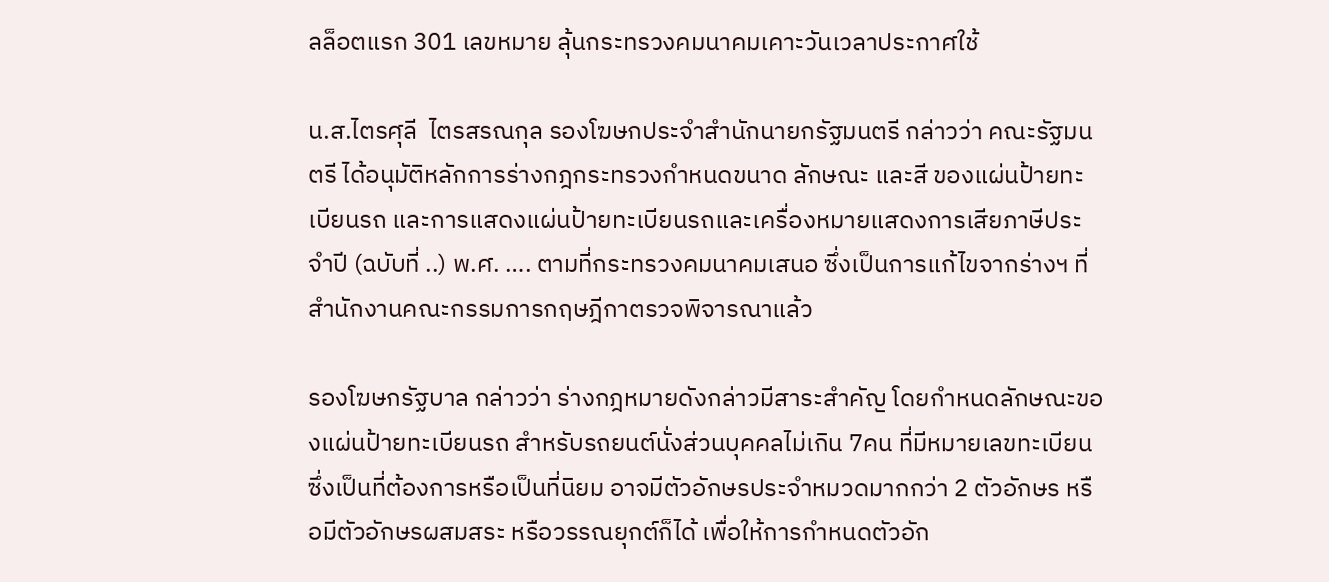ลล็อตแรก 301 เลขหมาย ลุ้นกระทรวงคมนาคมเคาะวันเวลาประกาศใช้

น.ส.ไตรศุลี  ไตรสรณกุล รองโฆษกประจำสำนักนายกรัฐมนตรี กล่าวว่า คณะรัฐมนตรี ได้อนุมัติหลักการร่างกฎกระทรวงกำหนดขนาด ลักษณะ และสี ของแผ่นป้ายทะเบียนรถ และการแสดงแผ่นป้ายทะเบียนรถและเครื่องหมายแสดงการเสียภาษีประจำปี (ฉบับที่ ..) พ.ศ. …. ตามที่กระทรวงคมนาคมเสนอ ซึ่งเป็นการแก้ไขจากร่างฯ ที่สำนักงานคณะกรรมการกฤษฎีกาตรวจพิจารณาแล้ว

รองโฆษกรัฐบาล กล่าวว่า ร่างกฎหมายดังกล่าวมีสาระสำคัญ โดยกำหนดลักษณะของแผ่นป้ายทะเบียนรถ สำหรับรถยนต์นั่งส่วนบุคคลไม่เกิน 7คน ที่มีหมายเลขทะเบียน ซึ่งเป็นที่ต้องการหรือเป็นที่นิยม อาจมีตัวอักษรประจำหมวดมากกว่า 2 ตัวอักษร หรือมีตัวอักษรผสมสระ หรือวรรณยุกต์ก็ได้ เพื่อให้การกำหนดตัวอัก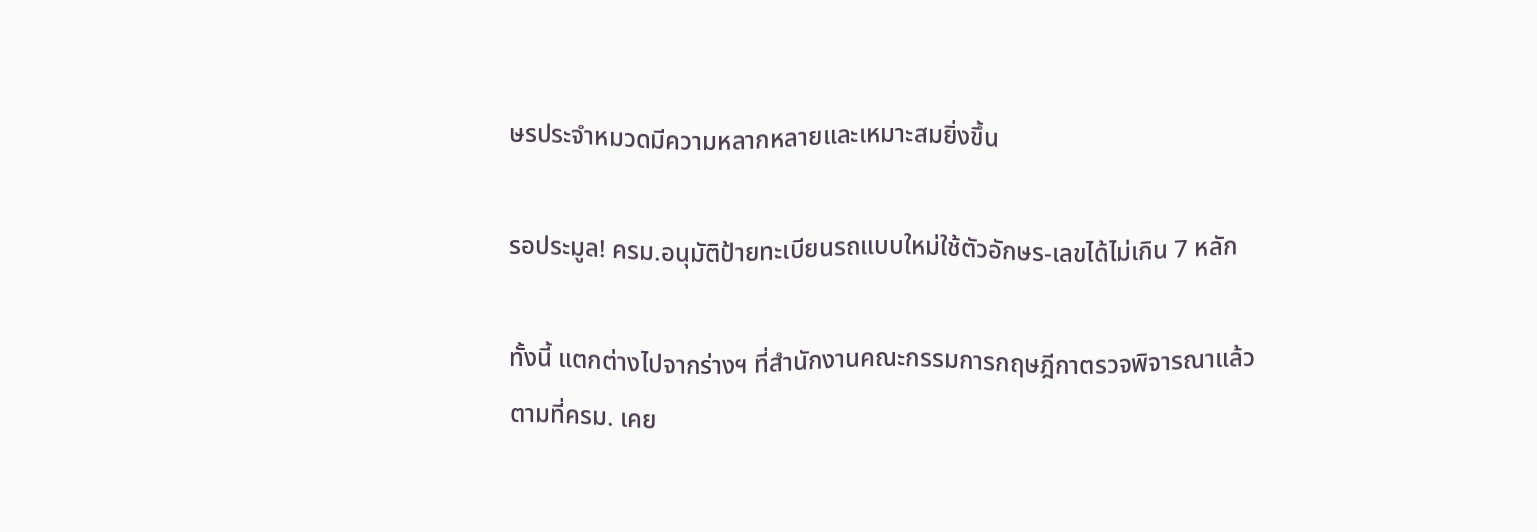ษรประจำหมวดมีความหลากหลายและเหมาะสมยิ่งขึ้น

รอประมูล! ครม.อนุมัติป้ายทะเบียนรถแบบใหม่ใช้ตัวอักษร-เลขได้ไม่เกิน 7 หลัก

ทั้งนี้ แตกต่างไปจากร่างฯ ที่สำนักงานคณะกรรมการกฤษฎีกาตรวจพิจารณาแล้ว ตามที่ครม. เคย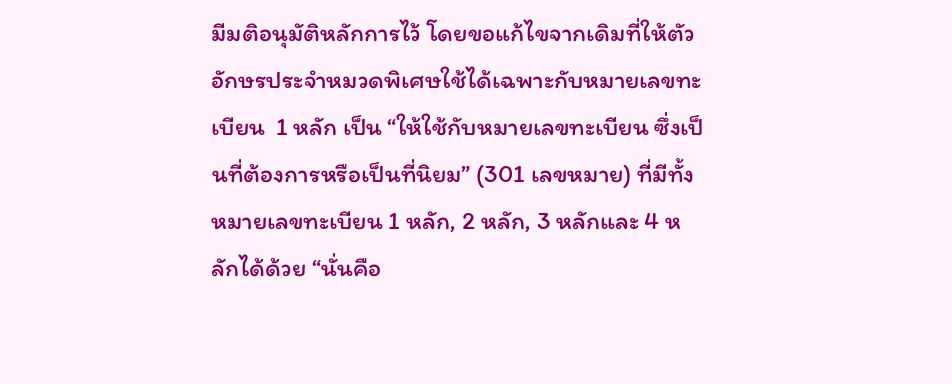มีมติอนุมัติหลักการไว้ โดยขอแก้ไขจากเดิมที่ให้ตัวอักษรประจำหมวดพิเศษใช้ได้เฉพาะกับหมายเลขทะเบียน  1 หลัก เป็น “ให้ใช้กับหมายเลขทะเบียน ซึ่งเป็นที่ต้องการหรือเป็นที่นิยม” (301 เลขหมาย) ที่มีทั้งหมายเลขทะเบียน 1 หลัก, 2 หลัก, 3 หลักและ 4 หลักได้ด้วย “นั่นคือ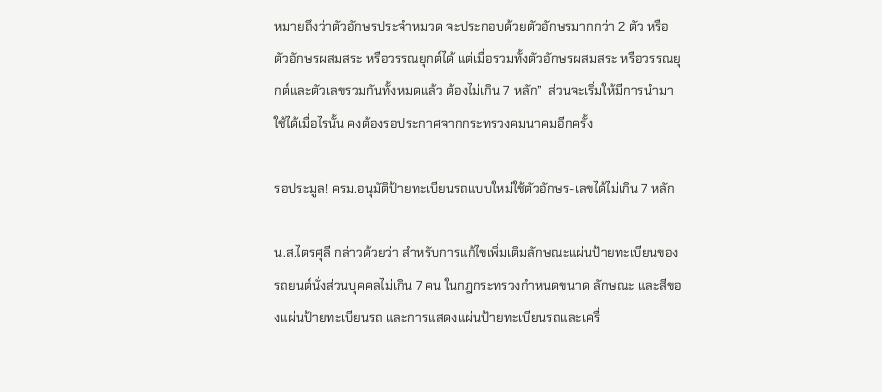หมายถึงว่าตัวอักษรประจำหมวด จะประกอบด้วยตัวอักษรมากกว่า 2 ตัว หรือตัวอักษรผสมสระ หรือวรรณยุกต์ได้ แต่เมื่อรวมทั้งตัวอักษรผสมสระ หรือวรรณยุกต์และตัวเลขรวมกันทั้งหมดแล้ว ต้องไม่เกิน 7 หลัก”  ส่วนจะเริ่มให้มีการนำมาใช้ได้เมื่อไรนั้น คงต้องรอประกาศจากกระทรวงคมนาคมอีกครั้ง

รอประมูล! ครม.อนุมัติป้ายทะเบียนรถแบบใหม่ใช้ตัวอักษร-เลขได้ไม่เกิน 7 หลัก

น.ส.ไตรศุลี กล่าวด้วยว่า สำหรับการแก้ไขเพิ่มเติมลักษณะแผ่นป้ายทะเบียนของรถยนต์นั่งส่วนบุคคลไม่เกิน 7 คน ในกฎกระทรวงกำหนดขนาด ลักษณะ และสีของแผ่นป้ายทะเบียนรถ และการแสดงแผ่นป้ายทะเบียนรถและเครื่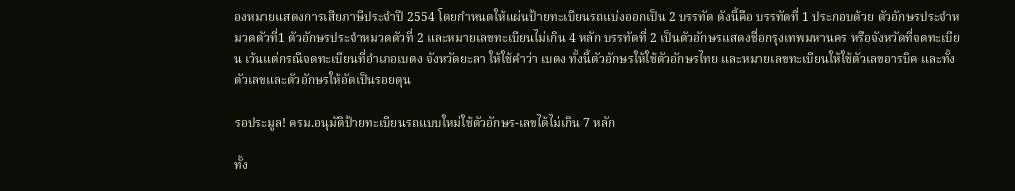องหมายแสดงการเสียภาษีประจำปี 2554 โดยกำหนดให้แผ่นป้ายทะเบียนรถแบ่งออกเป็น 2 บรรทัด ดังนี้คือ บรรทัดที่ 1 ประกอบด้วย ตัวอักษรประจำหมวดตัวที่1 ตัวอักษรประจำหมวดตัวที่ 2 และหมายเลขทะเบียนไม่เกิน 4 หลัก บรรทัดที่ 2 เป็นตัวอักษรแสดงชื่อกรุงเทพมหานคร หรือจังหวัดที่จดทะเบียน เว้นแต่กรณีจดทะเบียนที่อำเภอเบตง จังหวัดยะลา ให้ใช้คำว่า เบตง ทั้งนี้ตัวอักษรให้ใช้ตัวอักษรไทย และหมายเลขทะเบียนให้ใช้ตัวเลขอารบิค และทั้งตัวเลขและตัวอักษรให้อัดเป็นรอยดุน

รอประมูล! ครม.อนุมัติป้ายทะเบียนรถแบบใหม่ใช้ตัวอักษร-เลขได้ไม่เกิน 7 หลัก

ทั้ง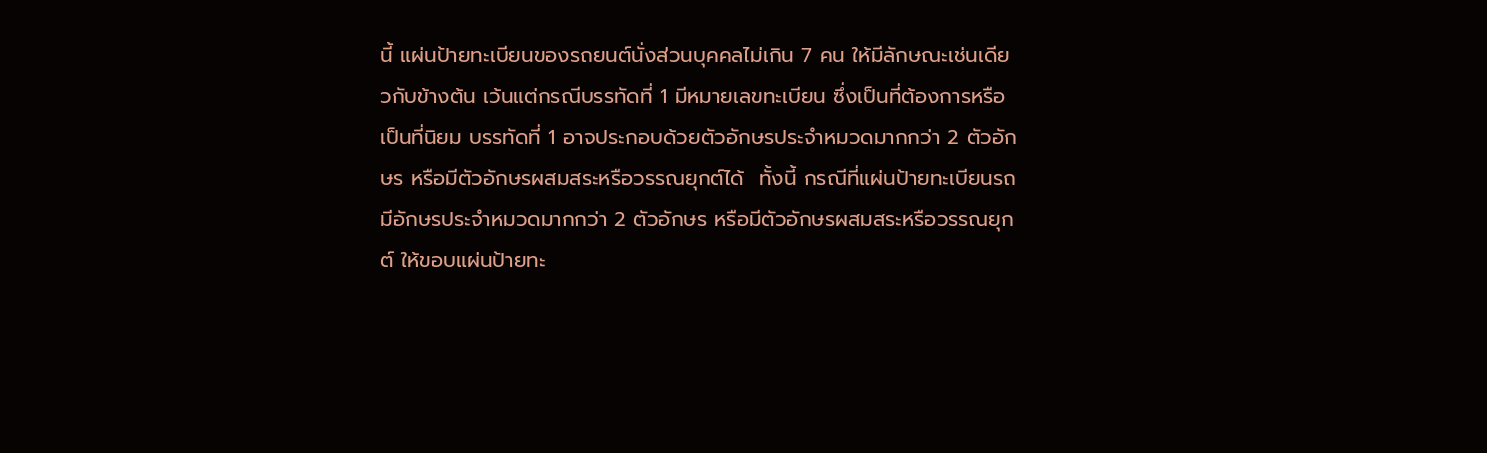นี้ แผ่นป้ายทะเบียนของรถยนต์นั่งส่วนบุคคลไม่เกิน 7 คน ให้มีลักษณะเช่นเดียวกับข้างต้น เว้นแต่กรณีบรรทัดที่ 1 มีหมายเลขทะเบียน ซึ่งเป็นที่ต้องการหรือเป็นที่นิยม บรรทัดที่ 1 อาจประกอบด้วยตัวอักษรประจำหมวดมากกว่า 2 ตัวอักษร หรือมีตัวอักษรผสมสระหรือวรรณยุกต์ได้  ทั้งนี้ กรณีที่แผ่นป้ายทะเบียนรถมีอักษรประจำหมวดมากกว่า 2 ตัวอักษร หรือมีตัวอักษรผสมสระหรือวรรณยุกต์ ให้ขอบแผ่นป้ายทะ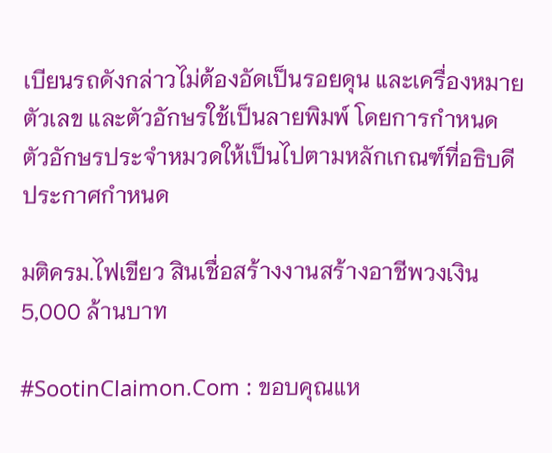เบียนรถดังกล่าวไม่ต้องอัดเป็นรอยดุน และเครื่องหมาย ตัวเลข และตัวอักษรใช้เป็นลายพิมพ์ โดยการกำหนดตัวอักษรประจำหมวดให้เป็นไปตามหลักเกณฑ์ที่อธิบดีประกาศกำหนด

มติครม.ไฟเขียว สินเชื่อสร้างงานสร้างอาชีพวงเงิน 5,000 ล้านบาท

#SootinClaimon.Com : ขอบคุณแห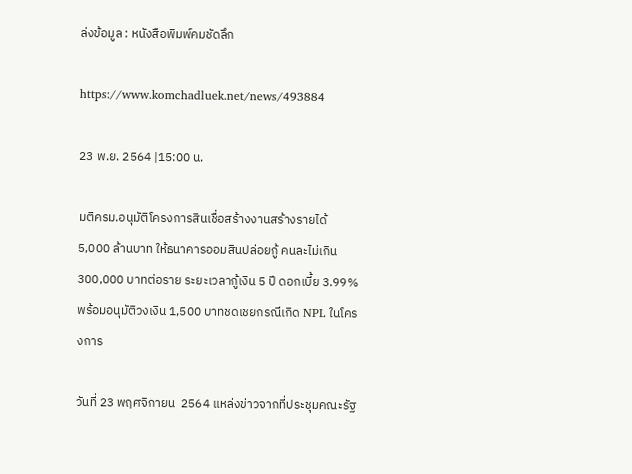ล่งข้อมูล : หนังสือพิมพ์คมชัดลึก

https://www.komchadluek.net/news/493884

23 พ.ย. 2564 |15:00 น.

มติครม.อนุมัติโครงการสินเชื่อสร้างงานสร้างรายได้ 5,000 ล้านบาท ให้ธนาคารออมสินปล่อยกู้ คนละไม่เกิน 300,000 บาทต่อราย ระยะเวลากู้เงิน 5 ปี ดอกเบี้ย 3.99% พร้อมอนุมัติวงเงิน 1,500 บาทชดเชยกรณีเกิด NPL ในโครงการ

วันที่ 23 พฤศจิกายน  2564 แหล่งข่าวจากที่ประชุมคณะรัฐ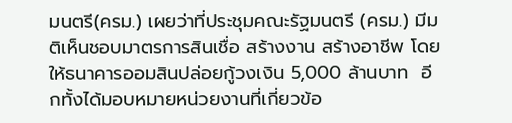มนตรี(ครม.) เผยว่าที่ประชุมคณะรัฐมนตรี (ครม.) มีมติเห็นชอบมาตรการสินเชื่อ สร้างงาน สร้างอาชีพ โดยให้ธนาคารออมสินปล่อยกู้วงเงิน 5,000 ล้านบาท  อีกทั้งได้มอบหมายหน่วยงานที่เกี่ยวข้อ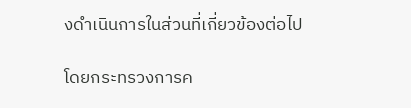งดำเนินการในส่วนที่เกี่ยวข้องต่อไป

โดยกระทรวงการค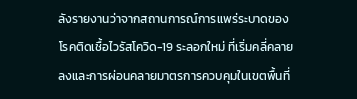ลังรายงานว่าจากสถานการณ์การแพร่ระบาดของโรคติดเชื้อไวรัสโควิด-19 ระลอกใหม่ ที่เริ่มคลี่คลายลงและการผ่อนคลายมาตรการควบคุมในเขตพื้นที่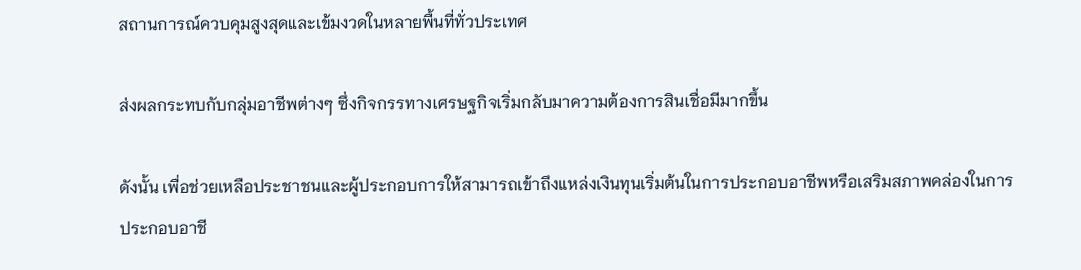สถานการณ์ควบคุมสูงสุดและเข้มงวดในหลายพื้นที่ทั่วประเทศ

ส่งผลกระทบกับกลุ่มอาชีพต่างๆ ซึ่งกิจกรรทางเศรษฐกิจเริ่มกลับมาความต้องการสินเชื่อมีมากขึ้น

ดังนั้น เพื่อช่วยเหลือประชาชนและผู้ประกอบการให้สามารถเข้าถึงแหล่งเงินทุนเริ่มต้นในการประกอบอาชีพหรือเสริมสภาพคล่องในการประกอบอาชี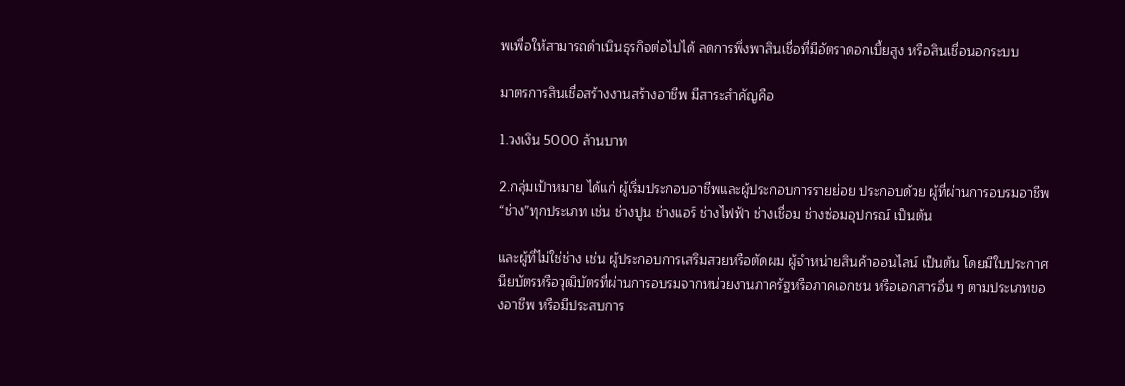พเพื่อให้สามารถดำเนินธุรกิจต่อไปได้ ลดการพึ่งพาสินเชื่อที่มีอัตราดอกเบี้ยสูง หรือสินเชื่อนอกระบบ

มาตรการสินเชื่อสร้างงานสร้างอาชีพ มีสาระสำคัญคือ

1.วงเงิน 5000 ล้านบาท

2.กลุ่มเป้าหมาย ได้แก่ ผู้เริ่มประกอบอาชีพและผู้ประกอบการรายย่อย ประกอบด้วย ผู้ที่ผ่านการอบรมอาชีพ “ช่าง”ทุกประเภท เช่น ช่างปูน ช่างแอร์ ช่างไฟฟ้า ช่างเชื่อม ช่างซ่อมอุปกรณ์ เป็นต้น

และผู้ที่ไม่ใช่ช่าง เช่น ผู้ประกอบการเสริมสวยหรือตัดผม ผู้จำหน่ายสินค้าออนไลน์ เป็นต้น โดยมีใบประกาศนียบัตรหรือวุฒิบัตรที่ผ่านการอบรมจากหน่วยงานภาครัฐหรือภาคเอกชน หรือเอกสารอื่น ๆ ตามประเภทของอาชีพ หรือมีประสบการ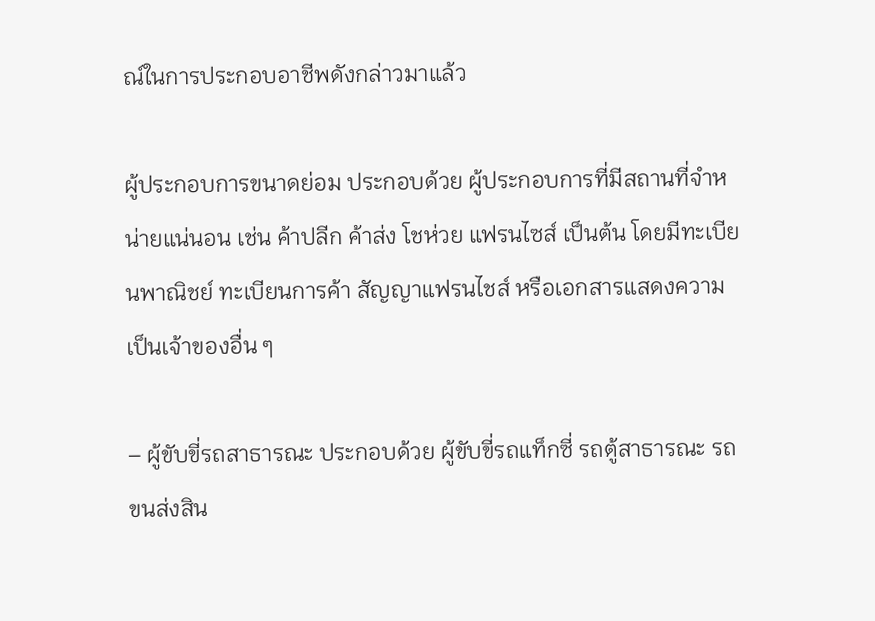ณ์ในการประกอบอาชีพดังกล่าวมาแล้ว

ผู้ประกอบการขนาดย่อม ประกอบด้วย ผู้ประกอบการที่มีสถานที่จำหน่ายแน่นอน เช่น ค้าปลีก ค้าส่ง โชห่วย แฟรนไซส์ เป็นต้น โดยมีทะเบียนพาณิชย์ ทะเบียนการค้า สัญญาแฟรนไชส์ หรือเอกสารแสดงความเป็นเจ้าของอื่น ๆ

– ผู้ขับขี่รถสาธารณะ ประกอบด้วย ผู้ขับขี่รถแท็กซี่ รถตู้สาธารณะ รถขนส่งสิน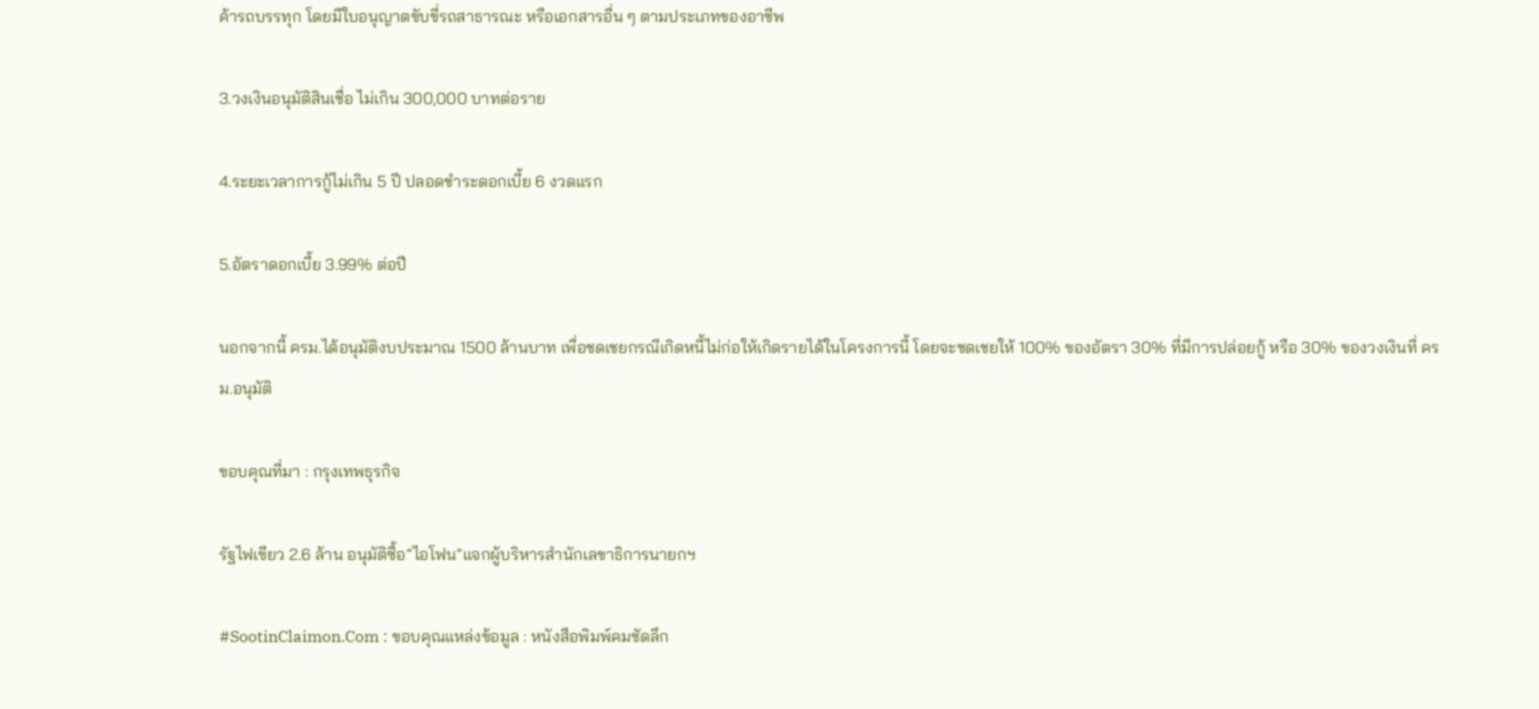ค้ารถบรรทุก โดยมีใบอนุญาตขับขี่รถสาธารณะ หรือเอกสารอื่น ๆ ตามประเภทของอาชีพ

3.วงเงินอนุมัติสินเชื่อ ไม่เกิน 300,000 บาทต่อราย

4.ระยะเวลาการกู้ไม่เกิน 5 ปี ปลอดชำระดอกเบี้ย 6 งวดแรก

5.อัตราดอกเบี้ย 3.99% ต่อปี

นอกจากนี้ ครม.ได้อนุมัติงบประมาณ 1500 ล้านบาท เพื่อชดเชยกรณีเกิดหนี้ไม่ก่อให้เกิดรายได้ในโครงการนี้ โดยจะชดเชยให้ 100% ของอัตรา 30% ที่มีการปล่อยกู้ หรือ 30% ของวงเงินที่ ครม.อนุมัติ

ขอบคุณที่มา : กรุงเทพธุรกิจ

รัฐไฟเขียว 2.6 ล้าน อนุมัติซื้อ”ไอโฟน”แจกผู้บริหารสำนักเลขาธิการนายกฯ

#SootinClaimon.Com : ขอบคุณแหล่งข้อมูล : หนังสือพิมพ์คมชัดลึก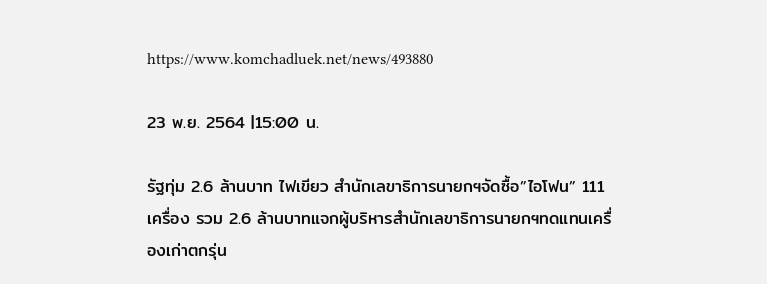https://www.komchadluek.net/news/493880

23 พ.ย. 2564 |15:00 น.

รัฐทุ่ม 2.6 ล้านบาท ไฟเขียว สำนักเลขาธิการนายกฯจัดซื้อ”ไอโฟน” 111 เครื่อง รวม 2.6 ล้านบาทแจกผู้บริหารสำนักเลขาธิการนายกฯทดแทนเครื่องเก่าตกรุ่น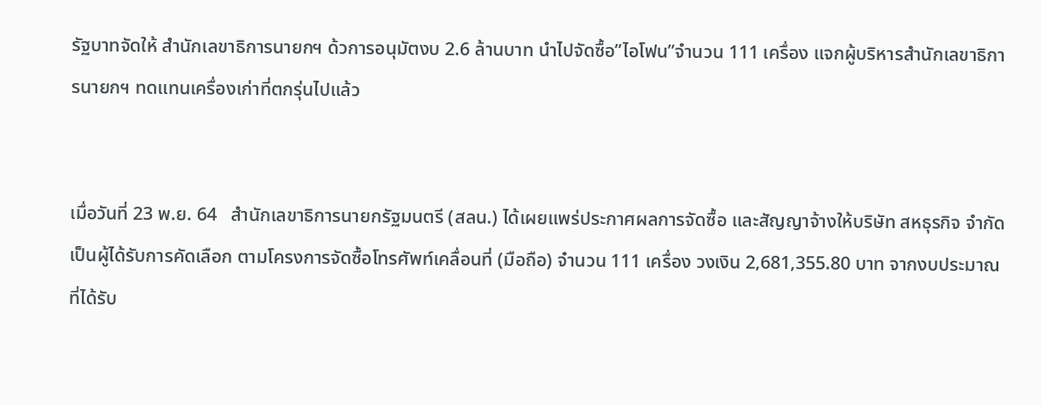รัฐบาทจัดให้ สำนักเลขาธิการนายกฯ ด้วการอนุมัตงบ 2.6 ล้านบาท นำไปจัดซื้อ”ไอโฟน”จำนวน 111 เครื่อง แจกผู้บริหารสำนักเลขาธิการนายกฯ ทดแทนเครื่องเก่าที่ตกรุ่นไปแล้ว


เมื่อวันที่ 23 พ.ย. 64   สำนักเลขาธิการนายกรัฐมนตรี (สลน.) ได้เผยแพร่ประกาศผลการจัดซื้อ และสัญญาจ้างให้บริษัท สหธุรกิจ จำกัด เป็นผู้ได้รับการคัดเลือก ตามโครงการจัดซื้อโทรศัพท์เคลื่อนที่ (มือถือ) จำนวน 111 เครื่อง วงเงิน 2,681,355.80 บาท จากงบประมาณที่ได้รับ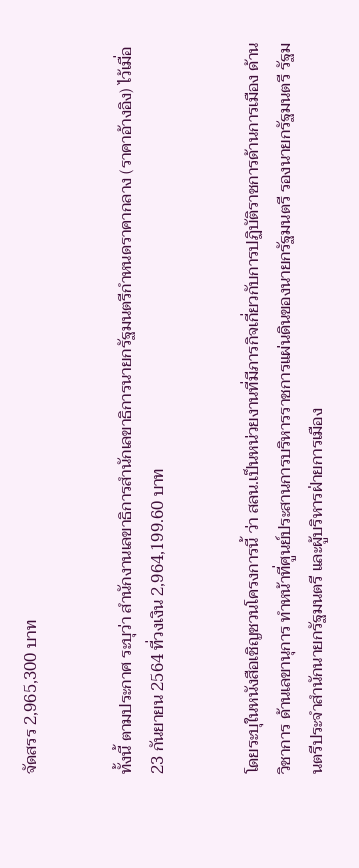จัดสรร 2,965,300 บาท


ทั้งนี้ ตามประกาศ ระบุว่า สำนักงานเลขาธิการสำนักเลขาธิการนายกรัฐมนตรีกำหนดราคากลาง (ราคาอ้างอิง) ไว้เมื่อ 23 กันยายน 2564 ที่วงเงิน 2,964,199.60 บาท


โดยระบุในหนังสือเชิญชวนโครงการนี้ ว่า สลน.เป็นหน่วยงานที่มีภารกิจเกี่ยวกับการปฏิบัติราชการด้านการเมือง ด้านวิชาการ ด้านเลขานุการ ทำหน้าที่ศูนย์ประสานการบริหารราชการแผ่นดินของนายกรัฐมนตรี รองนายกรัฐมนตรี รัฐมนตรีประจำสำนักนายกรัฐมนตรี และผู้บริหารฝ่ายการเมือง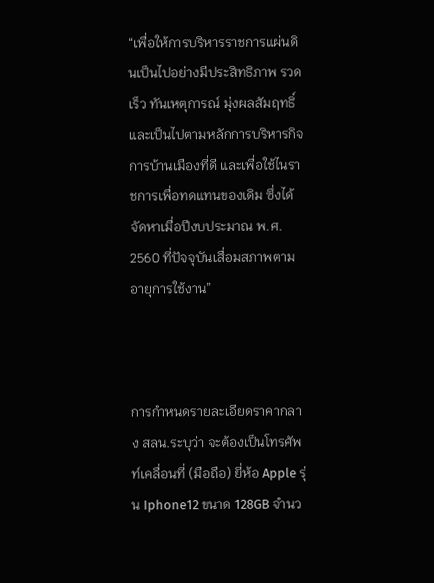“เพื่อให้การบริหารราชการแผ่นดินเป็นไปอย่างมีประสิทธิภาพ รวดเร็ว ทันเหตุการณ์ มุ่งผลสัมฤทธิ์และเป็นไปตามหลักการบริหารกิจการบ้านเมืองที่ดี และเพื่อใช้ไนราชการเพื่อทดแทนของเดิม ซึ่งได้จัดหาเมื่อปีงบประมาณ พ.ศ. 2560 ที่ปัจจุบันเสื่อมสภาพตามอายุการใช้งาน”



การกำหนดรายละเอียดราคากลาง สลน.ระบุว่า จะต้องเป็นโทรศัพท์เคลื่อนที่ (มือถือ) ยี่ห้อ Apple รุ่น Iphone12 ขนาด 128GB จำนว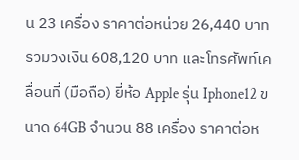น 23 เครื่อง ราคาต่อหน่วย 26,440 บาท รวมวงเงิน 608,120 บาท และโทรศัพท์เคลื่อนที่ (มือถือ) ยี่ห้อ Apple รุ่น Iphone12 ขนาด 64GB จำนวน 88 เครื่อง ราคาต่อห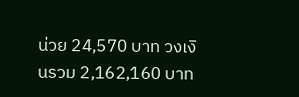น่วย 24,570 บาท วงเงินรวม 2,162,160 บาท